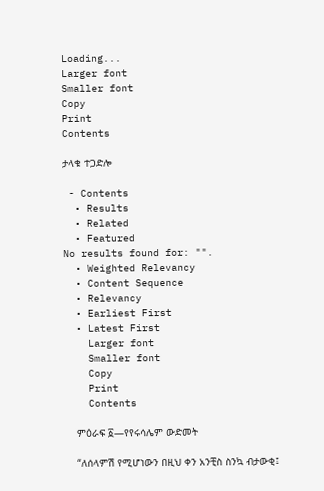Loading...
Larger font
Smaller font
Copy
Print
Contents

ታላቁ ተጋድሎ

 - Contents
  • Results
  • Related
  • Featured
No results found for: "".
  • Weighted Relevancy
  • Content Sequence
  • Relevancy
  • Earliest First
  • Latest First
    Larger font
    Smaller font
    Copy
    Print
    Contents

    ምዕራፍ ፩—የየሩሳሌም ውድመት

    “ለሰላምሽ የሚሆነውን በዚህ ቀን አንቺስ ስንኳ ብታውቂ፤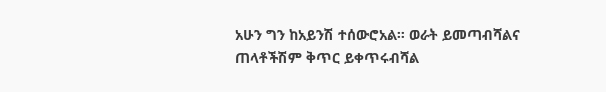አሁን ግን ከአይንሽ ተሰውሮአል። ወራት ይመጣብሻልና ጠላቶችሽም ቅጥር ይቀጥሩብሻል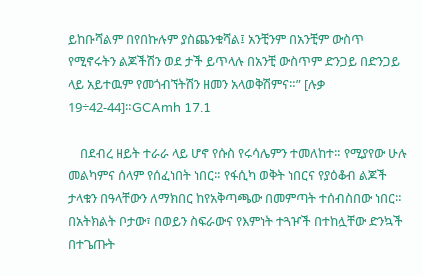ይከቡሻልም በየበኩሉም ያስጨንቁሻል፤ አንቺንም በአንቺም ውስጥ የሚኖሩትን ልጆችሽን ወደ ታች ይጥላሉ በአንቺ ውስጥም ድንጋይ በድንጋይ ላይ አይተዉም የመጎብኘትሽን ዘመን አላወቅሽምና።” [ሉቃ 19÷42-44]።GCAmh 17.1

    በደብረ ዘይት ተራራ ላይ ሆኖ የሱስ የሩሳሌምን ተመለከተ። የሚያየው ሁሉ መልካምና ሰላም የሰፈነበት ነበር። የፋሲካ ወቅት ነበርና የያዕቆብ ልጆች ታላቁን በዓላቸውን ለማክበር ከየአቅጣጫው በመምጣት ተሰብስበው ነበር። በአትክልት ቦታው፣ በወይን ስፍራውና የእምነት ተጓዦች በተከሏቸው ድንኳች በተጌጡት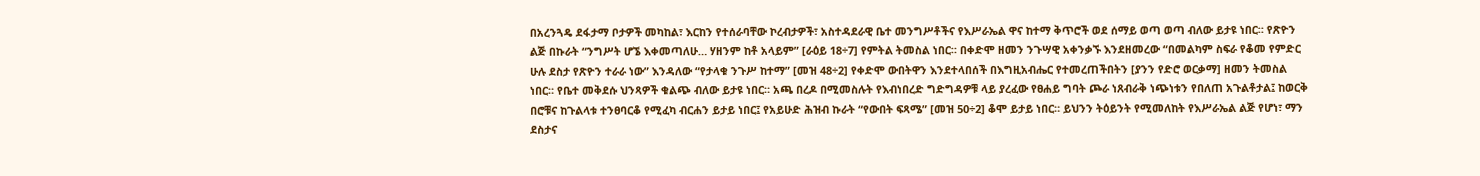በአረንጓዴ ደፋታማ ቦታዎች መካከል፣ እርከን የተሰራባቸው ኮረብታዎች፣ አስተዳደራዊ ቤተ መንግሥቶችና የእሥራኤል ዋና ከተማ ቅጥሮች ወደ ሰማይ ወጣ ወጣ ብለው ይታዩ ነበር። የጽዮን ልጅ በኩራት “ንግሥት ሆኜ እቀመጣለሁ… ሃዘንም ከቶ አላይም” [ራዕይ 18÷7] የምትል ትመስል ነበር። በቀድሞ ዘመን ንጉሣዊ አቀንቃኙ እንደዘመረው “በመልካም ስፍራ የቆመ የምድር ሁሉ ደስታ የጽዮን ተራራ ነው” እንዳለው “የታላቁ ንጉሥ ከተማ” [መዝ 48÷2] የቀድሞ ውበትዋን እንደተላበሰች በእግዚአብሔር የተመረጠችበትን [ያንን የድሮ ወርቃማ] ዘመን ትመስል ነበር። የቤተ መቅደሱ ህንጻዎች ቁልጭ ብለው ይታዩ ነበር። አጫ በረዶ በሚመስሉት የእብነበረድ ግድግዳዎቹ ላይ ያረፈው የፀሐይ ግባት ጮራ ነጸብራቅ ነጭነቱን የበለጠ አጉልቶታል፤ ከወርቅ በሮቹና ከጉልላቱ ተንፀባርቆ የሚፈካ ብርሐን ይታይ ነበር፤ የአይሁድ ሕዝብ ኩራት “የውበት ፍጻሜ” [መዝ 50÷2] ቆሞ ይታይ ነበር። ይህንን ትዕይንት የሚመለከት የእሥራኤል ልጅ የሆነ፣ ማን ደስታና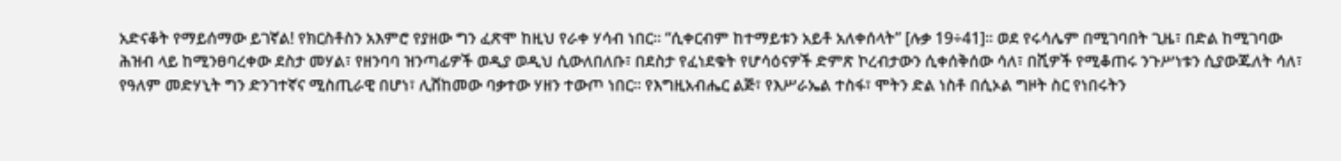አድናቆት የማይሰማው ይገኛል! የክርስቶስን አእምሮ የያዘው ግን ፈጽሞ ከዚህ የራቀ ሃሳብ ነበር። “ሲቀርብም ከተማይቱን አይቶ አለቀሰላት” [ሉቃ 19÷41]። ወደ የሩሳሌም በሚገባበት ጊዜ፣ በድል ከሚገባው ሕዝብ ላይ ከሚንፀባረቀው ደስታ መሃል፣ የዘንባባ ዝንጣፊዎች ወዲያ ወዲህ ሲውለበለቡ፣ በደስታ የፈነደቁት የሆሳዕናዎች ድምጽ ኮረብታውን ሲቀሰቅሰው ሳለ፣ በሺዎች የሚቆጠሩ ንጉሥነቱን ሲያውጁለት ሳለ፣ የዓለም መድሃኒት ግን ድንገተኛና ሚስጢራዊ በሆነ፣ ሊሸከመው ባቃተው ሃዘን ተውጦ ነበር። የእግዚአብሔር ልጅ፣ የእሥራኤል ተስፋ፣ ሞትን ድል ነስቶ በሲኦል ግዞት ስር የነበሩትን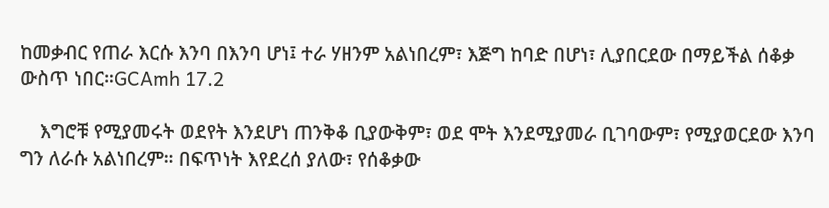ከመቃብር የጠራ እርሱ እንባ በእንባ ሆነ፤ ተራ ሃዘንም አልነበረም፣ እጅግ ከባድ በሆነ፣ ሊያበርደው በማይችል ሰቆቃ ውስጥ ነበር።GCAmh 17.2

    እግሮቹ የሚያመሩት ወደየት እንደሆነ ጠንቅቆ ቢያውቅም፣ ወደ ሞት እንደሚያመራ ቢገባውም፣ የሚያወርደው እንባ ግን ለራሱ አልነበረም። በፍጥነት እየደረሰ ያለው፣ የሰቆቃው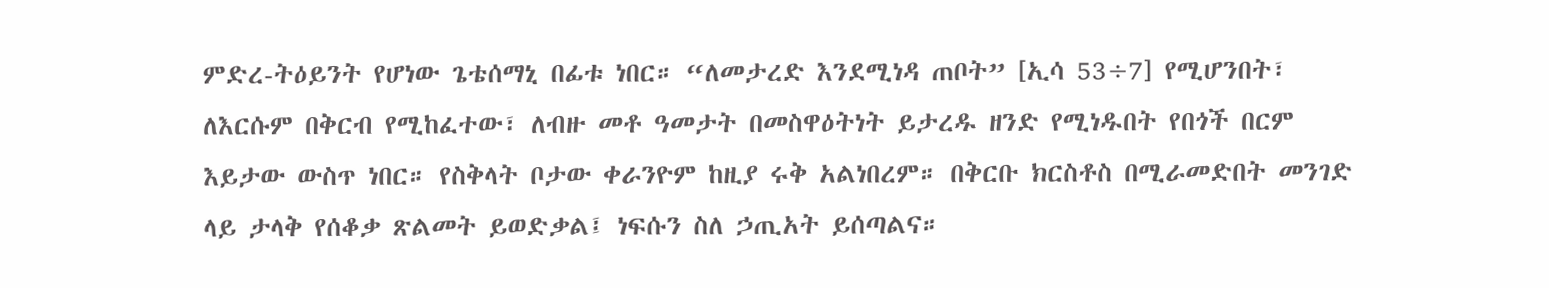ምድረ-ትዕይንት የሆነው ጌቴሰማኒ በፊቱ ነበር። “ለመታረድ እንደሚነዳ ጠቦት” [ኢሳ 53÷7] የሚሆንበት፣ ለእርሱም በቅርብ የሚከፈተው፣ ለብዙ መቶ ዓመታት በመስዋዕትነት ይታረዱ ዘንድ የሚነዱበት የበጎች በርም እይታው ውስጥ ነበር። የስቅላት ቦታው ቀራንዮም ከዚያ ሩቅ አልነበረም። በቅርቡ ክርስቶስ በሚራመድበት መንገድ ላይ ታላቅ የሰቆቃ ጽልመት ይወድቃል፤ ነፍሱን ስለ ኃጢአት ይሰጣልና።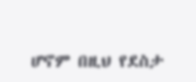ሆኖም በዚህ የደስታ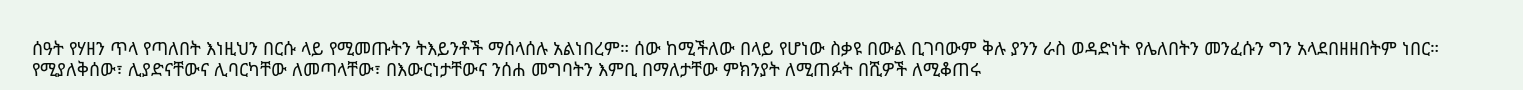ሰዓት የሃዘን ጥላ የጣለበት እነዚህን በርሱ ላይ የሚመጡትን ትእይንቶች ማሰላሰሉ አልነበረም። ሰው ከሚችለው በላይ የሆነው ስቃዩ በውል ቢገባውም ቅሉ ያንን ራስ ወዳድነት የሌለበትን መንፈሱን ግን አላደበዘዘበትም ነበር። የሚያለቅሰው፣ ሊያድናቸውና ሊባርካቸው ለመጣላቸው፣ በእውርነታቸውና ንሰሐ መግባትን እምቢ በማለታቸው ምክንያት ለሚጠፉት በሺዎች ለሚቆጠሩ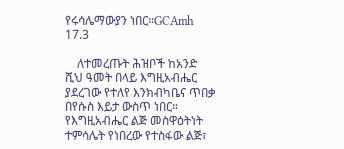የሩሳሌማውያን ነበር።GCAmh 17.3

    ለተመረጡት ሕዝቦች ከአንድ ሺህ ዓመት በላይ እግዚአብሔር ያደረገው የተለየ እንክብካቤና ጥበቃ በየሱስ እይታ ውስጥ ነበር። የእግዚአብሔር ልጅ መስዋዕትነት ተምሳሌት የነበረው የተስፋው ልጅ፣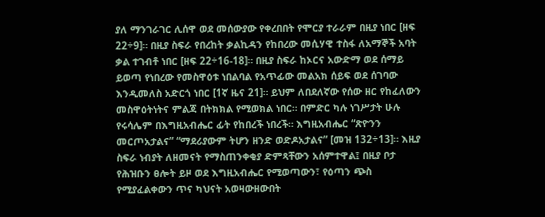ያለ ማንገራገር ሊሰዋ ወደ መሰውያው የቀረበበት የሞርያ ተራራም በዚያ ነበር [ዘፍ 22÷9]። በዚያ ስፍራ የበረከት ቃልኪዳን የከበረው መሲሃዊ ተስፋ ለአማኞች አባት ቃል ተገብቶ ነበር [ዘፍ 22÷16-18]። በዚያ ስፍራ ከኦርና አውድማ ወደ ሰማይ ይወጣ የነበረው የመስዋዕቱ ነበልባል የአጥፊው መልአክ ሰይፍ ወደ ሰገባው እንዲመለስ አድርጎ ነበር [1ኛ ዜና 21]። ይህም ለበደለኛው የሰው ዘር የከፈለውን መስዋዕትነትና ምልጃ በትክክል የሚወክል ነበር። በምድር ካሉ ነገሥታት ሁሉ የሩሳሌም በእግዚአብሔር ፊት የከበረች ነበረች። እግዚአብሔር “ጽዮንን መርጦአታልና” “ማደሪያውም ትሆን ዘንድ ወድዶአታልና” [መዝ 132÷13]። እዚያ ስፍራ ነብያት ለዘመናት የማስጠንቀቂያ ድምጻቸውን አሰምተዋል፤ በዚያ ቦታ የሕዝቡን ፀሎት ይዞ ወደ እግዚአብሔር የሚወጣውን፣ የዕጣን ጭስ የሚያፈልቀውን ጥና ካህናት አወዛውዘውበት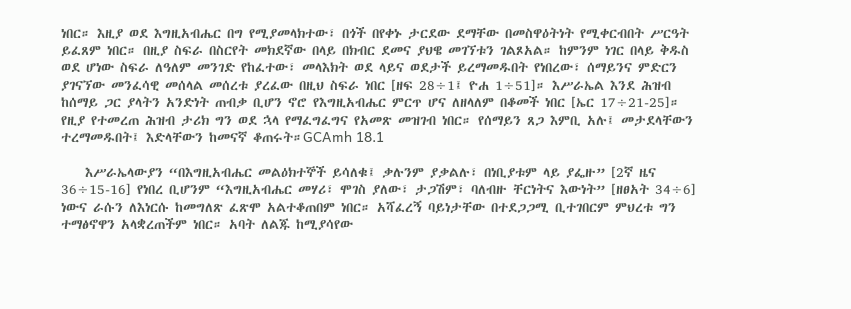ነበር። እዚያ ወደ እግዚአብሔር በግ የሚያመላክተው፣ በጎች በየቀኑ ታርደው ደማቸው በመስዋዕትነት የሚቀርብበት ሥርዓት ይፈጸም ነበር። በዚያ ስፍራ በስርየት መክደኛው በላይ በክብር ደመና ያህዌ መገኘቱን ገልጾአል። ከምንም ነገር በላይ ቅዱስ ወደ ሆነው ስፍራ ለዓለም መንገድ የከፈተው፣ መላእክት ወደ ላይና ወደታች ይረማመዱበት የነበረው፣ ሰማይንና ምድርን ያገናኘው መንፈሳዊ መሰላል መሰረቱ ያረፈው በዚህ ስፍራ ነበር [ዘፍ 28÷1፤ ዮሐ 1÷51]። እሥራኤል እንደ ሕዝብ ከሰማይ ጋር ያላትን አንድነት ጠብቃ ቢሆን ኖሮ የእግዚአብሔር ምርጥ ሆና ለዘላለም በቆመች ነበር [ኤር 17÷21-25]። የዚያ የተመረጠ ሕዝብ ታሪክ ግን ወደ ኋላ የማፈግፈግና የአመጽ መዝገብ ነበር። የሰማይን ጸጋ እምቢ አሉ፤ መታደላቸውን ተረማመዱበት፤ እድላቸውን ከመናኛ ቆጠሩት።GCAmh 18.1

    እሥራኤላውያን “በእግዚአብሔር መልዕክተኞች ይሳለቁ፤ ቃሉንም ያቃልሉ፣ በነቢያቱም ላይ ያፌዙ” [2ኛ ዜና 36÷15-16] የነበረ ቢሆንም “እግዚአብሔር መሃሪ፣ ሞገስ ያለው፣ ታጋሽም፣ ባለብዙ ቸርነትና እውነት” [ዘፀአት 34÷6] ነውና ራሱን ለእነርሱ ከመግለጽ ፈጽሞ አልተቆጠበም ነበር። አሻፈረኝ ባይነታቸው በተደጋጋሚ ቢተገበርም ምህረቱ ግን ተማፅኖዋን አላቋረጠችም ነበር። አባት ለልጁ ከሚያሳየው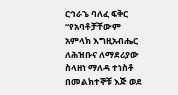ርኅራኄ ባለፈ ፍቅር “የአባቶቻቸውም አምላክ እግዚአብሔር ለሕዝቡና ለማደሪያው ስላዘነ ማለዳ ተነስቶ በመልክተኞቹ እጅ ወደ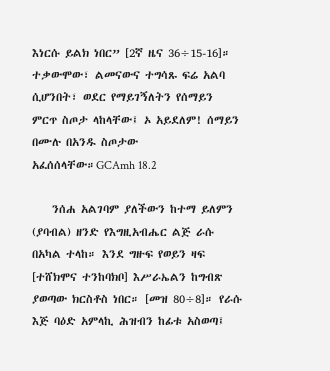እነርሱ ይልክ ነበር” [2ኛ ዜና 36÷15-16]። ተቃውሞው፣ ልመናውና ተግሳጹ ፍሬ አልባ ሲሆንበት፣ ወደር የማይገኝለትን የሰማይን ምርጥ ስጦታ ላከላቸው፤ ኦ አይደለም! ሰማይን በሙሉ በአንዱ ስጦታው አፈሰሰላቸው።GCAmh 18.2

    ንሰሐ አልገባም ያለችውን ከተማ ይለምን (ያባብል) ዘንድ የእግዚአብሔር ልጅ ራሱ በአካል ተላከ። እንደ ግዙፍ የወይን ዛፍ [ተሸክሞና ተንከባክቦ] እሥራኤልን ከግብጽ ያወጣው ክርስቶስ ነበር። [መዝ 80÷8]። የራሱ እጅ ባዕድ አምላኪ ሕዝብን ከፊቱ አስወጣ፤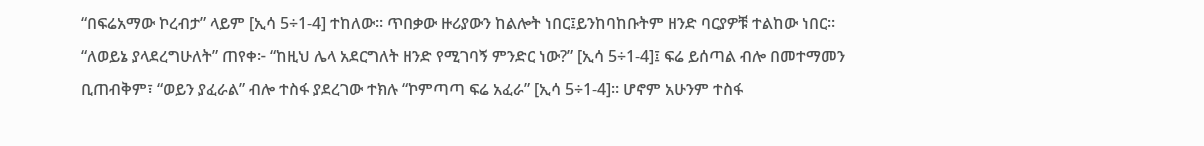“በፍሬአማው ኮረብታ” ላይም [ኢሳ 5÷1-4] ተከለው። ጥበቃው ዙሪያውን ከልሎት ነበር፤ይንከባከቡትም ዘንድ ባርያዎቹ ተልከው ነበር። “ለወይኔ ያላደረግሁለት” ጠየቀ፦ “ከዚህ ሌላ አደርግለት ዘንድ የሚገባኝ ምንድር ነው?” [ኢሳ 5÷1-4]፤ ፍሬ ይሰጣል ብሎ በመተማመን ቢጠብቅም፣ “ወይን ያፈራል” ብሎ ተስፋ ያደረገው ተክሉ “ኮምጣጣ ፍሬ አፈራ” [ኢሳ 5÷1-4]። ሆኖም አሁንም ተስፋ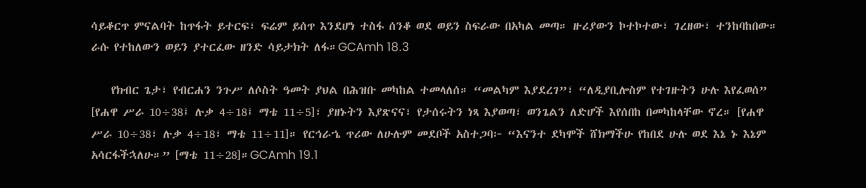ሳይቆርጥ ምናልባት ከጥፋት ይተርፍ፣ ፍሬም ይሰጥ እንደሆነ ተስፋ ሰንቆ ወደ ወይን ስፍራው በአካል መጣ። ዙሪያውን ኮተኮተው፣ ገረዘው፣ ተንከባከበው። ራሱ የተከለውን ወይን ያተርፈው ዘንድ ሳይታክት ለፋ።GCAmh 18.3

    የክብር ጌታ፣ የብርሐን ንጉሥ ለሶስት ዓመት ያህል በሕዝቡ መካከል ተመላለሰ። “መልካም እያደረገ”፣ “ለዲያቢሎስም የተገዙትን ሁሉ እየፈወሰ” [የሐዋ ሥራ 10÷38፤ ሉቃ 4÷18፤ ማቴ 11÷5]፣ ያዘኑትን እያጽናና፣ የታሰሩትን ነጻ እያወጣ፣ ወንጌልን ለድሆች እየሰበከ በመካከላቸው ኖረ። [የሐዋ ሥራ 10÷38፣ ሉቃ 4÷18፣ ማቴ 11÷11]። የርኅራኄ ጥሪው ለሁሉም መደቦች አስተጋባ፦ “እናንተ ደካሞች ሸክማችሁ የከበደ ሁሉ ወደ እኔ ኑ እኔም አሳርፋችኋለሁ።” [ማቴ 11÷28]።GCAmh 19.1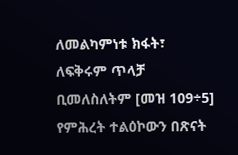ለመልካምነቱ ክፋት፣ ለፍቅሩም ጥላቻ ቢመለስለትም [መዝ 109÷5] የምሕረት ተልዕኮውን በጽናት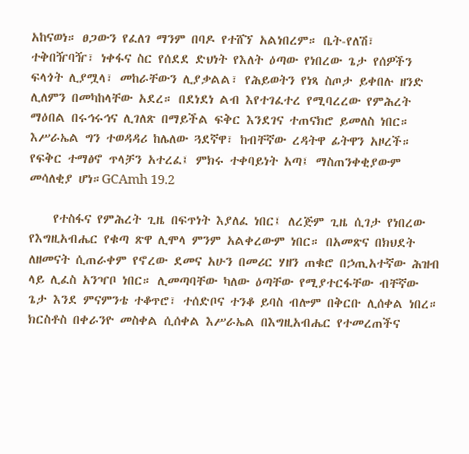አከናወነ። ፀጋውን የፈለገ ማንም በባዶ የተሸኘ አልነበረም። ቤት-የለሽ፣ ተቅበዥባዥ፣ ነቀፋና ስር የሰደደ ድህነት የእለት ዕጣው የነበረው ጌታ የሰዎችን ፍላጎት ሊያሟላ፣ መከራቸውን ሊያቃልል፣ የሕይወትን የነጻ ስጦታ ይቀበሉ ዘንድ ሊለምን በመካከላቸው አደረ። በደነደነ ልብ እየተገፈተረ የሚባረረው የምሕረት ማዕበል በሩኅሩኅና ሊገለጽ በማይችል ፍቅር እንደገና ተጠናክሮ ይመለስ ነበር። እሥራኤል ግን ተወዳዳሪ ከሌለው ጓደኛዋ፣ ከብቸኛው ረዳትዋ ፊትዋን አዞረች። የፍቅር ተማፅኖ ጥላቻን አተረፈ፤ ምክሩ ተቀባይነት አጣ፤ ማስጠንቀቂያውም መሳለቂያ ሆነ።GCAmh 19.2

    የተስፋና የምሕረት ጊዜ በፍጥነት እያለፈ ነበር፤ ለረጅም ጊዜ ሲገታ የነበረው የእግዚአብሔር የቁጣ ጽዋ ሊሞላ ምንም አልቀረውም ነበር። በአመጽና በክህደት ለዘመናት ሲጠራቀም የኖረው ደመና አሁን በመሪር ሃዘን ጠቁሮ በኃጢአተኛው ሕዝብ ላይ ሊፈስ አንዣቦ ነበር። ሊመጣባቸው ካለው ዕጣቸው የሚያተርፋቸው ብቸኛው ጌታ እንደ ምናምንቴ ተቆጥሮ፣ ተሰድቦና ተንቆ ይባስ ብሎም በቅርቡ ሊሰቀል ነበረ። ክርስቶስ በቀራንዮ መስቀል ሲሰቀል እሥራኤል በእግዚአብሔር የተመረጠችና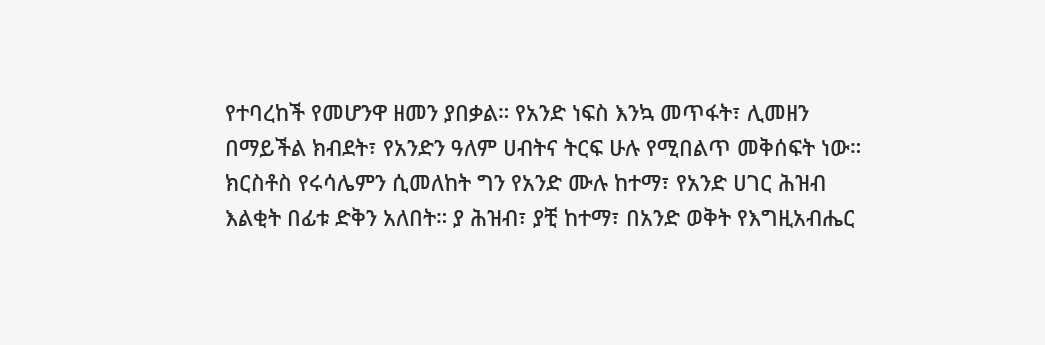የተባረከች የመሆንዋ ዘመን ያበቃል። የአንድ ነፍስ እንኳ መጥፋት፣ ሊመዘን በማይችል ክብደት፣ የአንድን ዓለም ሀብትና ትርፍ ሁሉ የሚበልጥ መቅሰፍት ነው። ክርስቶስ የሩሳሌምን ሲመለከት ግን የአንድ ሙሉ ከተማ፣ የአንድ ሀገር ሕዝብ እልቂት በፊቱ ድቅን አለበት። ያ ሕዝብ፣ ያቺ ከተማ፣ በአንድ ወቅት የእግዚአብሔር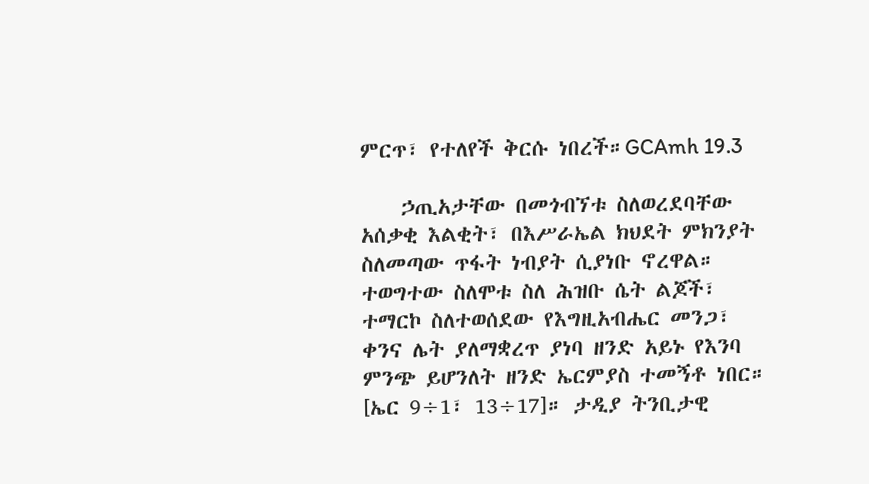ምርጥ፣ የተለየች ቅርሱ ነበረች።GCAmh 19.3

    ኃጢአታቸው በመጎብኘቱ ስለወረደባቸው አሰቃቂ እልቂት፣ በእሥራኤል ክህደት ምክንያት ስለመጣው ጥፋት ነብያት ሲያነቡ ኖረዋል። ተወግተው ስለሞቱ ስለ ሕዝቡ ሴት ልጆች፣ ተማርኮ ስለተወሰደው የእግዚአብሔር መንጋ፣ ቀንና ሌት ያለማቋረጥ ያነባ ዘንድ አይኑ የእንባ ምንጭ ይሆንለት ዘንድ ኤርምያስ ተመኝቶ ነበር። [ኤር 9÷1፣ 13÷17]። ታዲያ ትንቢታዊ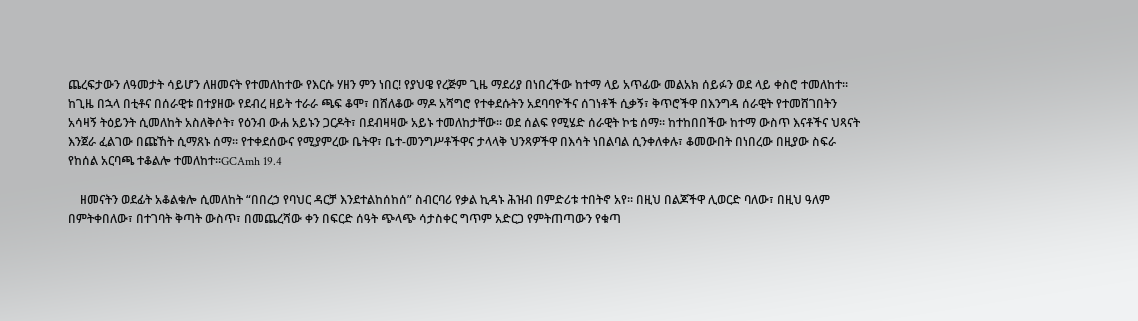ጨረፍታውን ለዓመታት ሳይሆን ለዘመናት የተመለከተው የእርሱ ሃዘን ምን ነበር! የያህዌ የረጅም ጊዜ ማደሪያ በነበረችው ከተማ ላይ አጥፊው መልአክ ሰይፉን ወደ ላይ ቀስሮ ተመለከተ። ከጊዜ በኋላ በቲቶና በሰራዊቱ በተያዘው የደብረ ዘይት ተራራ ጫፍ ቆሞ፣ በሸለቆው ማዶ አሻግሮ የተቀደሱትን አደባባዮችና ሰገነቶች ሲቃኝ፣ ቅጥሮችዋ በእንግዳ ሰራዊት የተመሸገበትን አሳዛኝ ትዕይንት ሲመለከት አስለቅሶት፣ የዕንብ ውሐ አይኑን ጋርዶት፣ በደብዛዛው አይኑ ተመለከታቸው። ወደ ሰልፍ የሚሄድ ሰራዊት ኮቴ ሰማ። ከተከበበችው ከተማ ውስጥ እናቶችና ህጻናት እንጀራ ፈልገው በጩኸት ሲማጸኑ ሰማ። የተቀደሰውና የሚያምረው ቤትዋ፣ ቤተ-መንግሥቶችዋና ታላላቅ ህንጻዎችዋ በእሳት ነበልባል ሲንቀለቀሉ፣ ቆመውበት በነበረው በዚያው ስፍራ የከሰል አርባጫ ተቆልሎ ተመለከተ።GCAmh 19.4

    ዘመናትን ወደፊት አቆልቁሎ ሲመለከት “በበረኃ የባህር ዳርቻ እንደተልከሰከሰ” ስብርባሪ የቃል ኪዳኑ ሕዝብ በምድሪቱ ተበትኖ አየ። በዚህ በልጆችዋ ሊወርድ ባለው፣ በዚህ ዓለም በምትቀበለው፣ በተገባት ቅጣት ውስጥ፣ በመጨረሻው ቀን በፍርድ ሰዓት ጭላጭ ሳታስቀር ግጥም አድርጋ የምትጠጣውን የቁጣ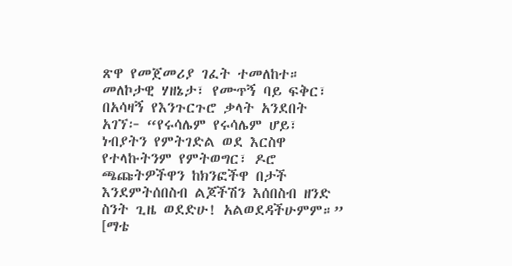ጽዋ የመጀመሪያ ገፈት ተመለከተ። መለኮታዊ ሃዘኔታ፣ የሙጥኝ ባይ ፍቅር፣ በአሳዛኝ የእንጉርጉሮ ቃላት አንደበት አገኘ፦ “የሩሳሌም የሩሳሌም ሆይ፣ ነብያትን የምትገድል ወደ እርስዋ የተላኩትንም የምትወግር፣ ዶሮ ጫጩትዎችዋን ከክንፎችዋ በታች እንደምትሰበስብ ልጆችሽን እሰበስብ ዘንድ ስንት ጊዜ ወደድሁ! አልወደዳችሁምም።” [ማቴ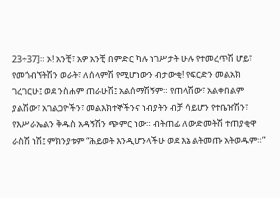23÷37]። ኦ! አንቺ፣ አዎ አንቺ በምድር ካሉ ነገሥታት ሁሉ የተመረጥሽ ሆይ፣ የመጎብኘትሽን ወራት፣ ለሰላምሽ የሚሆነውን ብታውቂ! የፍርድን መልአክ ገረገርሁ፤ ወደ ንስሐም ጠራሁሽ፤ አልሰማሽኝም። የጠላሽው፣ አልቀበልም ያልሽው፣ አገልጋዮችን፣ መልእክተኞችንና ነብያትን ብቻ ሳይሆን የተቤዠሽን፣ የእሥራኤልን ቅዱስ አዳኝሽን ጭምር ነው። ብትጠፊ ለውድመትሽ ተጠያቂዋ ራስሽ ነሽ፤ ምክንያቱም “ሕይወት እንዲሆንላችሁ ወደ እኔ ልትመጡ አትወዱም።”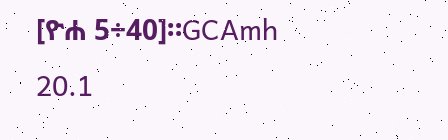[ዮሐ 5÷40]።GCAmh 20.1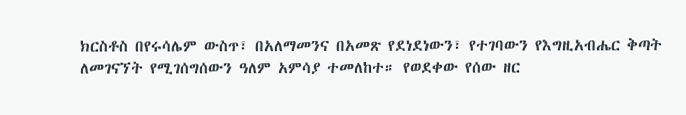ክርስቶስ በየሩሳሌም ውስጥ፣ በአለማመንና በአመጽ የደነደነውን፣ የተገባውን የእግዚአብሔር ቅጣት ለመገናኘት የሚገሰግሰውን ዓለም አምሳያ ተመለከተ። የወደቀው የሰው ዘር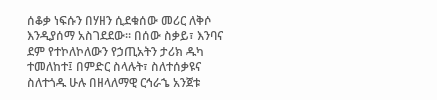ሰቆቃ ነፍሱን በሃዘን ሲደቁሰው መሪር ለቅሶ እንዲያሰማ አስገደደው። በሰው ስቃይ፣ እንባና ደም የተኮለኮለውን የኃጢአትን ታሪክ ዱካ ተመለከተ፤ በምድር ስላሉት፣ ስለተሰቃዩና ስለተጎዱ ሁሉ በዘላለማዊ ርኅራኄ አንጀቱ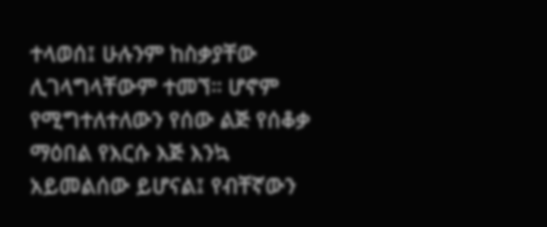ተላወሰ፤ ሁሉንም ከስቃያቸው ሊገላግላቸውም ተመኘ። ሆኖም የሚግተለተለውን የሰው ልጅ የሰቆቃ ማዕበል የእርሱ እጅ እንኳ አይመልሰው ይሆናል፤ የብቸኛውን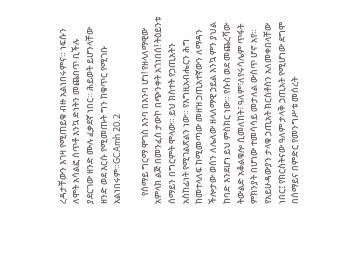ረዳታቸውን እገዛ የሚጠይቁ ብዙ አልነበሩምና። ነፍሱን ለሞት አሳልፎ ሰጥቶ እንኳ ድነትን መጨበጥ ቢችሉ ያደርገው ዘንድ ሙሉ ፈቃደኛ ነበር። ሕይወት ይሆንላቸው ዘንድ ወደ እርሱ የሚመጡት ግን ከቁጥር የሚገቡ አልነበሩም።GCAmh 20.2

    የሰማይ ግርማ ሞገስ እንባ በእንባ ሆነ! የዘላለማዊው አምላክ ልጅ በመንፈስ ታውኮ በጭንቀት አጎነበሰ! ትዕይንቱ ሰማይን በግርምት ሞላው። ይህ ክስተት የኃጢአትን አስከፊነት የሚገልጽልን ነው። የእግዚአብሔርን ሕግ ከመተላለፍ ከሚመጣው መዘዝ ኃጢአተኛውን ለማዳን ችሎታው ወሰን ለሌለው ዘላለማዊ ኃይል እንኳ ምን ያህል ከባድ እንደሆነ ይህ ምስክር ነው። የሱስ ወደ መጨረሻው ትውልድ አቆልቁሎ ሲመለከት፣ ዓለም፣ለየሩሳሌም ጥፋት ምክንያት በሆነው ተመሳሳይ መታለል ውስጥ ሆኖ አየ። የአይሁዳውያን ታላቁ ኃጢአት ክርስቶስን አለመቀበላቸው ነበር፤ የክርስትናው ዓለም ታላቅ ኃጢአት የሚሆነው ደግሞ በሰማይና በምድር የመንግሥቱ መሰረት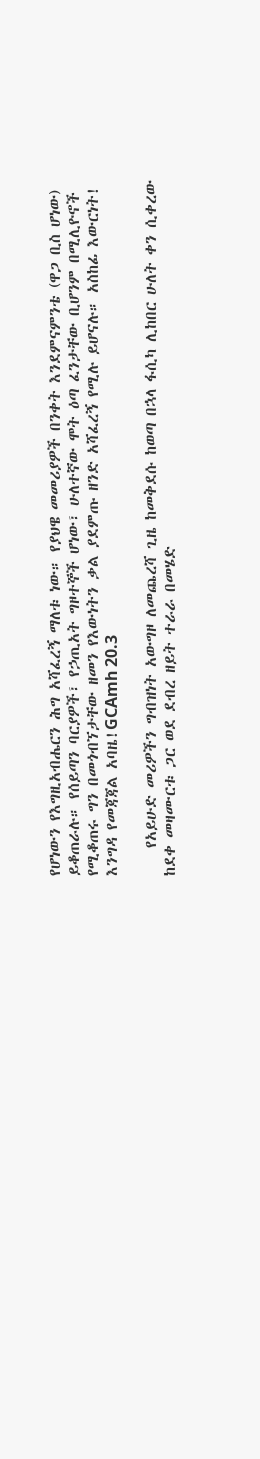የሆነውን የእግዚአብሔርን ሕግ አሻፈረኝ ማለቱ ነው። የያህዌ መመሪያዎች በንቀት እንደምናምንቴ (ዋጋ ቢስ ሆነው) ይቆጠራሉ። የሰይጣን ባርያዎች፣ የኃጢአት ግዞተኞች ሆነው፣ ሁለተኛው ሞት ዕጣ ፈንታቸው ቢሆንም በሚሊዮኖች የሚቆጠሩ ግን በመጎብኘታቸው ዘመን የእውነትን ቃል ያደምጡ ዘንድ አሻፈረኝ የሚሉ ይሆናሉ። አስከፊ እውርነት! እንግዳ የመጃጃል አባዜ!GCAmh 20.3

    የአይሁድ መሪዎችን ግብዝነት አውግዞ ለመጨረሻ ጊዜ ከመቅደሱ ከወጣ በኋላ ፋሲካ ሊከበር ሁለት ቀን ሲቀረው ከደቀ መዛሙርቱ ጋር ወደ ደብረ ዘይት ተራራ በመሄድ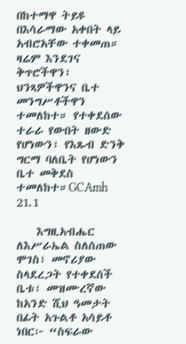በከተማዋ ትይዩ በእሳራማው አቀበት ላይ አብሮአቸው ተቀመጠ። ዛሬም እንደገና ቅጥሮችዋን፣ ህንጻዎችዋንና ቤተ መንግሥቶችዋን ተመለከተ። የተቀደሰው ተራራ የውበት ዘውድ የሆነውን፣ የእጹብ ድንቅ ግርማ ባለቤት የሆነውን ቤተ መቅደስ ተመለከተ።GCAmh 21.1

    እግዚአብሔር ለእሥራኤል ስለሰጠው ሞገስ፣ መኖሪያው ስላደረጋት የተቀደሰች ቤቱ፣ መዝሙረኛው ከአንድ ሺህ ዓመታት በፊት አጉልቶ አሳይቶ ነበር፦ “ስፍራው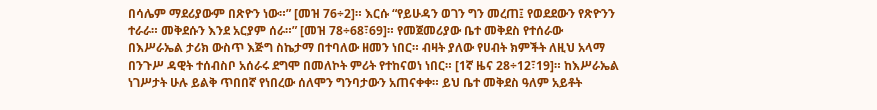በሳሌም ማደሪያውም በጽዮን ነው።” [መዝ 76÷2]። እርሱ “የይሁዳን ወገን ግን መረጠ፤ የወደደውን የጽዮንን ተራራ። መቅደሱን እንደ አርያም ሰራ።” [መዝ 78÷68፣69]። የመጀመሪያው ቤተ መቅደስ የተሰራው በእሥራኤል ታሪክ ውስጥ እጅግ ስኬታማ በተባለው ዘመን ነበር። ብዛት ያለው የሀብት ክምችት ለዚህ አላማ በንጉሥ ዳዊት ተሰብስቦ አሰራሩ ደግሞ በመለኮት ምሪት የተከናወነ ነበር። [1ኛ ዜና 28÷12፣19]። ከእሥራኤል ነገሥታት ሁሉ ይልቅ ጥበበኛ የነበረው ሰለሞን ግንባታውን አጠናቀቀ። ይህ ቤተ መቅደስ ዓለም አይቶት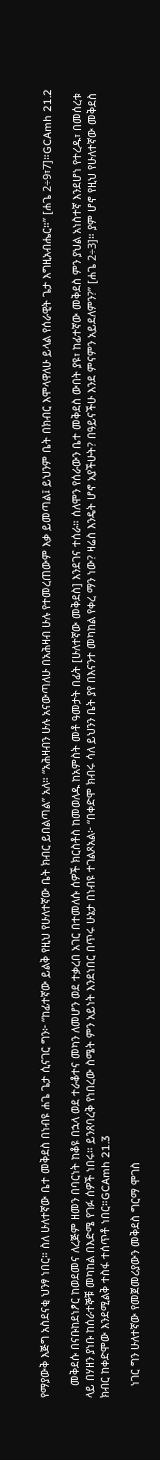የማያውቅ እጅግ አስደናቂ ህንፃ ነበር። ስለ ሁለተኛው ቤተ መቅደስ በነብዩ ሐጌ ጌታ ሲናገር ግን፦ “ከፊተኛው ይልቅ የዚህ የሁለተኛው ቤት ክብር ይበልጣል” አለ። “አሕዛብን ሁሉ አናውጣለሁ በአሕዛብ ሁሉ የተመረጠውም እቃ ይመጣል፤ ይህንም ቤት በክብር እሞላዋለሁ ይላል የሰራዊት ጌታ እግዚአብሔር።” [ሐጌ 2÷9፣7]።GCAmh 21.2

    መቅደሱ በናቡከደነፆር ከወደመና ለረጅም ዘመን በባርነት ከቆዩ በኋላ ወደ ተራቆተና መካን ለመሆን ወደ ተቃረበ አገር በተመለሱ ሰዎች ክርስቶስ ከመወለዱ ከአምስት መቶ ዓመታት በፊት [ሁለተኛው መቅደስ] እንደገና ተሰራ። ሰለሞን የሰራውን ቤተ መቅደስ ውበት ያዩ፣ ከፊተኛው መቅደስ ምን ያህል አነስተኛ እንደሆነ የተረዱ፣ በመሰረቱ ላይ በሃዘን ያነቡ ከሰራተኞቹ መካከል በእድሜ የገፉ ሰዎች ነበሩ። ይንጸባረቅ የነበረው ስሜት ምን አይነት እንደነበር በጥሩ ሁኔታ በነብዩ ተገልጾአል፦ “በቀድሞ ክብሩ ሳለ ይህንን ቤት ያየ በእናንተ መካከል የቀረ ማን ነው? ዛሬስ እንዴት ሆኖ አያችሁት? በዓይናችሁ እንደ ምናምን አይደለምን?” [ሐጌ 2÷3]። ያም ሆኖ የዚህ የሁለተኛው መቅደስ ክብር ከቀድሞው እንደሚልቅ ተስፋ ተሰጥቶ ነበር።GCAmh 21.3

    ነገር ግን ሁለተኛው የመጀመሪያውን መቅደስ ግርማ ሞገስ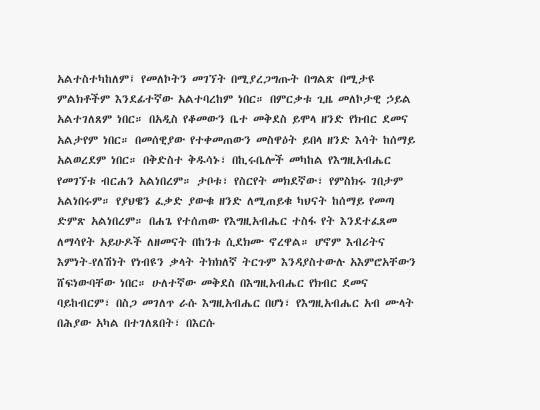አልተስተካከለም፤ የመለኮትን መገኘት በሚያረጋግጡት በግልጽ በሚታዩ ምልክቶችም እንደፊተኛው አልተባረከም ነበር። በምርቃቱ ጊዜ መለኮታዊ ኃይል አልተገለጸም ነበር። በአዲስ የቆመውን ቤተ መቅደስ ይሞላ ዘንድ የክብር ደመና አልታየም ነበር። በመሰዊያው የተቀመጠውን መስዋዕት ይበላ ዘንድ እሳት ከሰማይ አልወረደም ነበር። በቅድስተ ቅዱሳኑ፣ በኪሩቤሎች መካከል የእግዚአብሔር የመገኘቱ ብርሐን አልነበረም። ታቦቱ፣ የስርየት መክደኛው፣ የምስክሩ ገበታም አልነበሩም። የያህዌን ፈቃድ ያውቁ ዘንድ ለሚጠይቁ ካህናት ከሰማይ የመጣ ድምጽ አልነበረም። በሐጌ የተሰጠው የእግዚአብሔር ተስፋ የት እንደተፈጸመ ለማሳየት አይሁዶች ለዘመናት በከንቱ ሲደክሙ ኖረዋል። ሆኖም እብሪትና እምነት-የለሽነት የነብዩን ቃላት ትክክለኛ ትርጉም እንዳያስተውሉ አእምሮአቸውን ሸፍነውባቸው ነበር። ሁለተኛው መቅደስ በእግዚአብሔር የክብር ደመና ባይከብርም፣ በስጋ መገለጥ ራሱ እግዚአብሔር በሆነ፣ የእግዚአብሔር አብ ሙላት በሕያው አካል በተገለጸበት፣ በእርሱ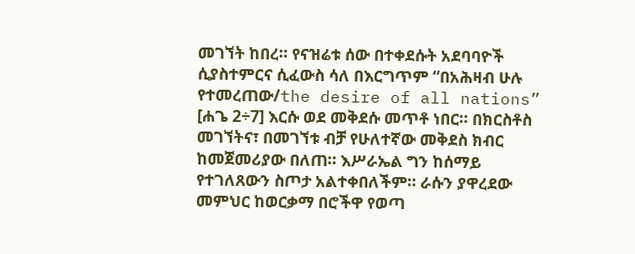መገኘት ከበረ። የናዝሬቱ ሰው በተቀደሱት አደባባዮች ሲያስተምርና ሲፈውስ ሳለ በእርግጥም “በአሕዛብ ሁሉ የተመረጠው/the desire of all nations” [ሐጌ 2÷7] እርሱ ወደ መቅደሱ መጥቶ ነበር። በክርስቶስ መገኘትና፣ በመገኘቱ ብቻ የሁለተኛው መቅደስ ክብር ከመጀመሪያው በለጠ። እሥራኤል ግን ከሰማይ የተገለጸውን ስጦታ አልተቀበለችም። ራሱን ያዋረደው መምህር ከወርቃማ በሮችዋ የወጣ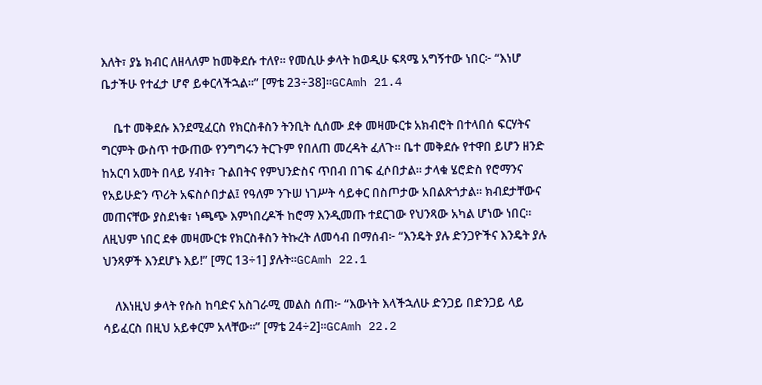እለት፣ ያኔ ክብር ለዘላለም ከመቅደሱ ተለየ። የመሲሁ ቃላት ከወዲሁ ፍጻሜ አግኝተው ነበር፦ “እነሆ ቤታችሁ የተፈታ ሆኖ ይቀርላችኋል።” [ማቴ 23÷38]።GCAmh 21.4

    ቤተ መቅደሱ እንደሚፈርስ የክርስቶስን ትንቢት ሲሰሙ ደቀ መዛሙርቱ አክብሮት በተላበሰ ፍርሃትና ግርምት ውስጥ ተውጠው የንግግሩን ትርጉም የበለጠ መረዳት ፈለጉ። ቤተ መቅደሱ የተዋበ ይሆን ዘንድ ከአርባ አመት በላይ ሃብት፣ ጉልበትና የምህንድስና ጥበብ በገፍ ፈሶበታል። ታላቁ ሄሮድስ የሮማንና የአይሁድን ጥሪት አፍስሶበታል፤ የዓለም ንጉሠ ነገሥት ሳይቀር በስጦታው አበልጽጎታል። ክብደታቸውና መጠናቸው ያስደነቁ፣ ነጫጭ እምነበረዶች ከሮማ እንዲመጡ ተደርገው የህንጻው አካል ሆነው ነበር። ለዚህም ነበር ደቀ መዛሙርቱ የክርስቶስን ትኩረት ለመሳብ በማሰብ፦ “እንዴት ያሉ ድንጋዮችና እንዴት ያሉ ህንጻዎች እንደሆኑ እይ!” [ማር 13÷1] ያሉት።GCAmh 22.1

    ለእነዚህ ቃላት የሱስ ከባድና አስገራሚ መልስ ሰጠ፦ “እውነት እላችኋለሁ ድንጋይ በድንጋይ ላይ ሳይፈርስ በዚህ አይቀርም አላቸው።” [ማቴ 24÷2]።GCAmh 22.2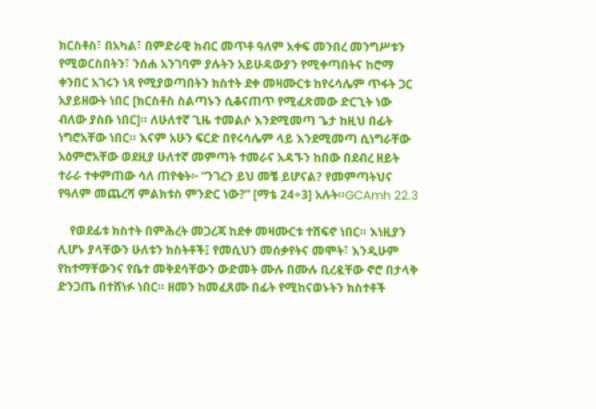ክርስቶስ፣ በአካል፣ በምድራዊ ክብር መጥቶ ዓለም አቀፍ መንበረ መንግሥቱን የሚወርስበትን፣ ንሰሐ አንገባም ያሉትን አይሁዳውያን የሚቀጣበትና ከሮማ ቀንበር አገሩን ነጻ የሚያወጣበትን ክስተት ደቀ መዛሙርቱ ከየሩሳሌም ጥፋት ጋር አያይዘውት ነበር [ክርስቶስ ስልጣኑን ሲቆናጠጥ የሚፈጽመው ድርጊት ነው ብለው ያስቡ ነበር]። ለሁለተኛ ጊዜ ተመልሶ እንደሚመጣ ጌታ ከዚህ በፊት ነግሮአቸው ነበር። እናም አሁን ፍርድ በየሩሳሌም ላይ እንደሚመጣ ሲነግራቸው አዕምሮአቸው ወደዚያ ሁለተኛ መምጣት ተመራና አዳኙን ከበው በደብረ ዘይት ተራራ ተቀምጠው ሳለ ጠየቁት፦ “ንገረን ይህ መቼ ይሆናል? የመምጣትህና የዓለም መጨረሻ ምልክቱስ ምንድር ነው?” [ማቴ 24÷3] አሉት።GCAmh 22.3

    የወደፊቱ ክስተት በምሕረት መጋረጃ ከደቀ መዛሙርቱ ተሸፍኖ ነበር። እነዚያን ሊሆኑ ያላቸውን ሁለቱን ክስትቶች፤ የመሲህን መሰቃየትና መሞት፣ እንዲሁም የከተማቸውንና የቤተ መቅደሳቸውን ውድመት ሙሉ በሙሉ ቢረዷቸው ኖሮ በታላቅ ድንጋጤ በተሸነፉ ነበር። ዘመን ከመፈጸሙ በፊት የሚከናወኑትን ክስተቶች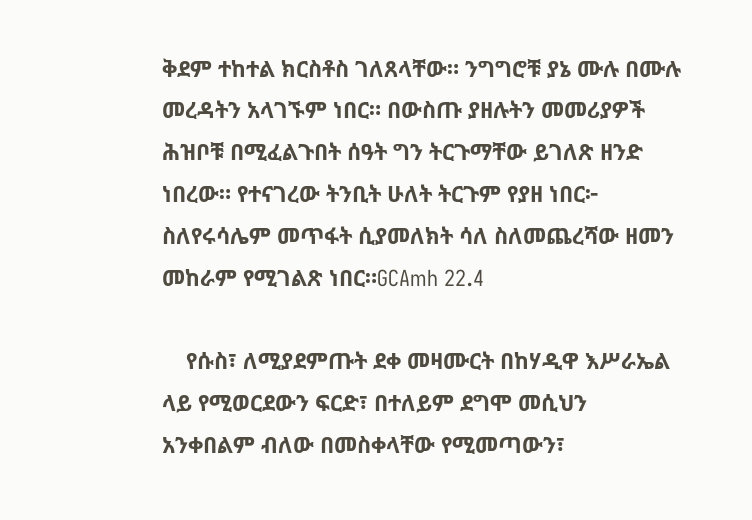ቅደም ተከተል ክርስቶስ ገለጸላቸው። ንግግሮቹ ያኔ ሙሉ በሙሉ መረዳትን አላገኙም ነበር። በውስጡ ያዘሉትን መመሪያዎች ሕዝቦቹ በሚፈልጉበት ሰዓት ግን ትርጉማቸው ይገለጽ ዘንድ ነበረው። የተናገረው ትንቢት ሁለት ትርጉም የያዘ ነበር፦ ስለየሩሳሌም መጥፋት ሲያመለክት ሳለ ስለመጨረሻው ዘመን መከራም የሚገልጽ ነበር።GCAmh 22.4

    የሱስ፣ ለሚያደምጡት ደቀ መዛሙርት በከሃዲዋ እሥራኤል ላይ የሚወርደውን ፍርድ፣ በተለይም ደግሞ መሲህን አንቀበልም ብለው በመስቀላቸው የሚመጣውን፣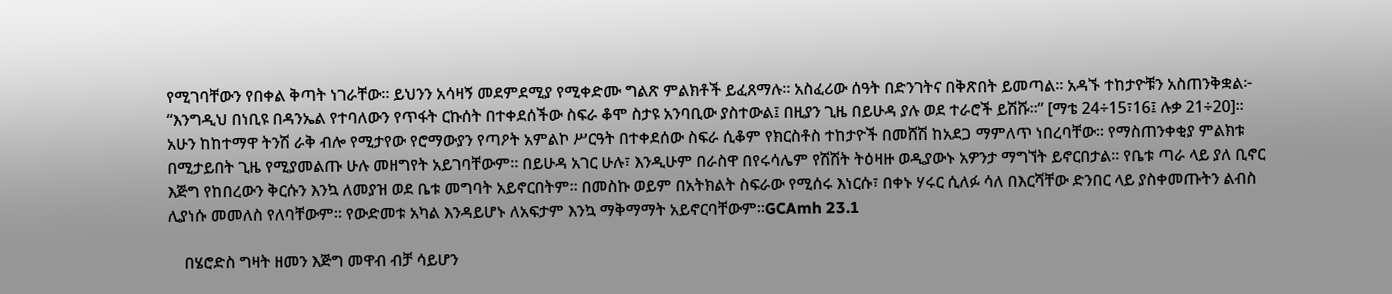የሚገባቸውን የበቀል ቅጣት ነገራቸው። ይህንን አሳዛኝ መደምደሚያ የሚቀድሙ ግልጽ ምልክቶች ይፈጸማሉ። አስፈሪው ሰዓት በድንገትና በቅጽበት ይመጣል። አዳኙ ተከታዮቹን አስጠንቅቋል፦ “እንግዲህ በነቢዩ በዳንኤል የተባለውን የጥፋት ርኩሰት በተቀደሰችው ስፍራ ቆሞ ስታዩ አንባቢው ያስተውል፤ በዚያን ጊዜ በይሁዳ ያሉ ወደ ተራሮች ይሽሹ።” [ማቴ 24÷15፣16፤ ሉቃ 21÷20]። አሁን ከከተማዋ ትንሽ ራቅ ብሎ የሚታየው የሮማውያን የጣዖት አምልኮ ሥርዓት በተቀደሰው ስፍራ ሲቆም የክርስቶስ ተከታዮች በመሸሽ ከአደጋ ማምለጥ ነበረባቸው። የማስጠንቀቂያ ምልክቱ በሚታይበት ጊዜ የሚያመልጡ ሁሉ መዘግየት አይገባቸውም። በይሁዳ አገር ሁሉ፣ እንዲሁም በራስዋ በየሩሳሌም የሽሽት ትዕዛዙ ወዲያውኑ አዎንታ ማግኘት ይኖርበታል። የቤቱ ጣራ ላይ ያለ ቢኖር እጅግ የከበረውን ቅርሱን እንኳ ለመያዝ ወደ ቤቱ መግባት አይኖርበትም። በመስኩ ወይም በአትክልት ስፍራው የሚሰሩ እነርሱ፣ በቀኑ ሃሩር ሲለፉ ሳለ በእርሻቸው ድንበር ላይ ያስቀመጡትን ልብስ ሊያነሱ መመለስ የለባቸውም። የውድመቱ አካል እንዳይሆኑ ለአፍታም እንኳ ማቅማማት አይኖርባቸውም።GCAmh 23.1

    በሄሮድስ ግዛት ዘመን እጅግ መዋብ ብቻ ሳይሆን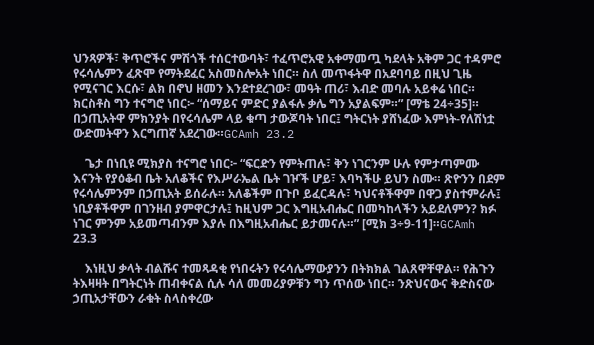ህንጻዎች፣ ቅጥሮችና ምሽጎች ተሰርተውባት፣ ተፈጥሮአዊ አቀማመጧ ካደላት አቅም ጋር ተዳምሮ የሩሳሌምን ፈጽሞ የማትደፈር አስመስሎአት ነበር። ስለ መጥፋትዋ በአደባባይ በዚህ ጊዜ የሚናገር እርሱ፣ ልክ በኖህ ዘመን እንደተደረገው፣ መዓት ጠሪ፣ እብድ መባሉ አይቀሬ ነበር። ክርስቶስ ግን ተናግሮ ነበር፦ “ሰማይና ምድር ያልፋሉ ቃሌ ግን አያልፍም።” [ማቴ 24÷35]። በኃጢአትዋ ምክንያት በየሩሳሌም ላይ ቁጣ ታውጆባት ነበር፤ ግትርነት ያሸነፈው እምነት-የለሽነቷ ውድመትዋን እርግጠኛ አደረገው።GCAmh 23.2

    ጌታ በነቢዩ ሚክያስ ተናግሮ ነበር፦ “ፍርድን የምትጠሉ፣ ቅን ነገርንም ሁሉ የምታጣምሙ እናንት የያዕቆብ ቤት አለቆችና የእሥራኤል ቤት ገዦች ሆይ፣ እባካችሁ ይህን ስሙ። ጽዮንን በደም የሩሳሌምንም በኃጢአት ይሰራሉ። አለቆችም በጉቦ ይፈርዳሉ፣ ካህናቶችዋም በዋጋ ያስተምራሉ፤ ነቢያቶችዋም በገንዘብ ያምዋርታሉ፤ ከዚህም ጋር እግዚአብሔር በመካከላችን አይደለምን? ክፉ ነገር ምንም አይመጣብንም እያሉ በእግዚአብሔር ይታመናሉ።” [ሚክ 3÷9-11]።GCAmh 23.3

    እነዚህ ቃላት ብልሹና ተመጻዳቂ የነበሩትን የሩሳሌማውያንን በትክክል ገልጸዋቸዋል። የሕጉን ትእዛዛት በግትርነት ጠብቀናል ሲሉ ሳለ መመሪያዎቹን ግን ጥሰው ነበር። ንጽህናውና ቅድስናው ኃጢአታቸውን ራቁት ስላስቀረው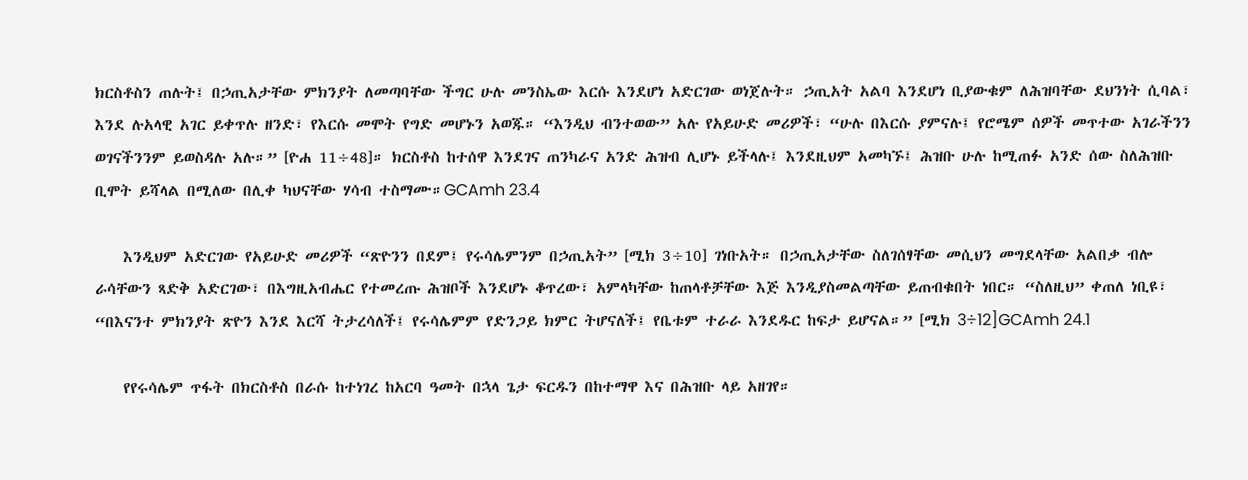ክርስቶስን ጠሉት፤ በኃጢአታቸው ምክንያት ለመጣባቸው ችግር ሁሉ መንስኤው እርሱ እንደሆነ አድርገው ወነጀሉት። ኃጢአት አልባ እንደሆነ ቢያውቁም ለሕዝባቸው ደህንነት ሲባል፣ እንደ ሉአላዊ አገር ይቀጥሉ ዘንድ፣ የእርሱ መሞት የግድ መሆኑን አወጁ። “እንዲህ ብንተወው” አሉ የአይሁድ መሪዎች፣ “ሁሉ በእርሱ ያምናሉ፤ የሮሜም ሰዎች መጥተው አገራችንን ወገናችንንም ይወስዳሉ አሉ።” [ዮሐ 11÷48]። ክርስቶስ ከተሰዋ እንደገና ጠንካራና አንድ ሕዝብ ሊሆኑ ይችላሉ፤ እንደዚህም አመካኙ፤ ሕዝቡ ሁሉ ከሚጠፉ አንድ ሰው ስለሕዝቡ ቢሞት ይሻላል በሚለው በሊቀ ካህናቸው ሃሳብ ተስማሙ።GCAmh 23.4

    እንዲህም አድርገው የአይሁድ መሪዎች “ጽዮንን በደም፤ የሩሳሌምንም በኃጢአት” [ሚክ 3÷10] ገነቡአት። በኃጢአታቸው ስለገሰፃቸው መሲህን መግደላቸው አልበቃ ብሎ ራሳቸውን ጻድቅ አድርገው፣ በእግዚአብሔር የተመረጡ ሕዝቦች እንደሆኑ ቆጥረው፣ አምላካቸው ከጠላቶቻቸው እጅ እንዲያስመልጣቸው ይጠብቁበት ነበር። “ስለዚህ” ቀጠለ ነቢዩ፣ “በእናንተ ምክንያት ጽዮን እንደ እርሻ ትታረሳለች፤ የሩሳሌምም የድንጋይ ክምር ትሆናለች፤ የቤቱም ተራራ እንደዱር ከፍታ ይሆናል።” [ሚክ 3÷12]GCAmh 24.1

    የየሩሳሌም ጥፋት በክርስቶስ በራሱ ከተነገረ ከአርባ ዓመት በኋላ ጌታ ፍርዱን በከተማዋ እና በሕዝቡ ላይ አዘገየ።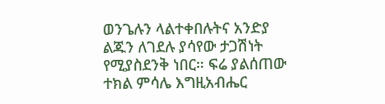ወንጌሉን ላልተቀበሉትና አንድያ ልጁን ለገደሉ ያሳየው ታጋሽነት የሚያስደንቅ ነበር። ፍሬ ያልሰጠው ተክል ምሳሌ እግዚአብሔር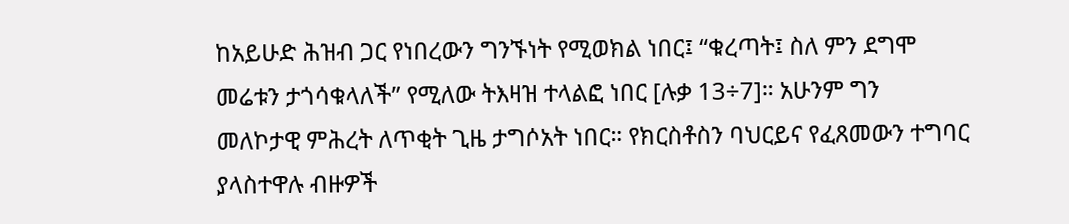ከአይሁድ ሕዝብ ጋር የነበረውን ግንኙነት የሚወክል ነበር፤ “ቁረጣት፤ ስለ ምን ደግሞ መሬቱን ታጎሳቁላለች” የሚለው ትእዛዝ ተላልፎ ነበር [ሉቃ 13÷7]። አሁንም ግን መለኮታዊ ምሕረት ለጥቂት ጊዜ ታግሶአት ነበር። የክርስቶስን ባህርይና የፈጸመውን ተግባር ያላስተዋሉ ብዙዎች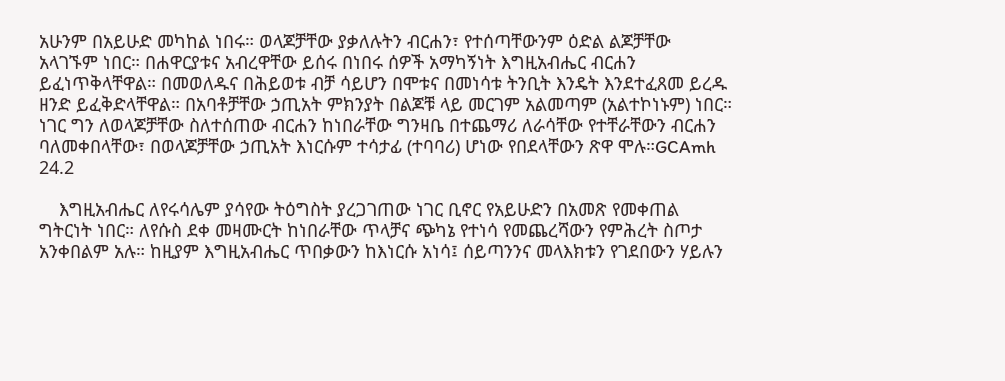አሁንም በአይሁድ መካከል ነበሩ። ወላጆቻቸው ያቃለሉትን ብርሐን፣ የተሰጣቸውንም ዕድል ልጆቻቸው አላገኙም ነበር። በሐዋርያቱና አብረዋቸው ይሰሩ በነበሩ ሰዎች አማካኝነት እግዚአብሔር ብርሐን ይፈነጥቅላቸዋል። በመወለዱና በሕይወቱ ብቻ ሳይሆን በሞቱና በመነሳቱ ትንቢት እንዴት እንደተፈጸመ ይረዱ ዘንድ ይፈቅድላቸዋል። በአባቶቻቸው ኃጢአት ምክንያት በልጆቹ ላይ መርገም አልመጣም (አልተኮነኑም) ነበር። ነገር ግን ለወላጆቻቸው ስለተሰጠው ብርሐን ከነበራቸው ግንዛቤ በተጨማሪ ለራሳቸው የተቸራቸውን ብርሐን ባለመቀበላቸው፣ በወላጆቻቸው ኃጢአት እነርሱም ተሳታፊ (ተባባሪ) ሆነው የበደላቸውን ጽዋ ሞሉ።GCAmh 24.2

    እግዚአብሔር ለየሩሳሌም ያሳየው ትዕግስት ያረጋገጠው ነገር ቢኖር የአይሁድን በአመጽ የመቀጠል ግትርነት ነበር። ለየሱስ ደቀ መዛሙርት ከነበራቸው ጥላቻና ጭካኔ የተነሳ የመጨረሻውን የምሕረት ስጦታ አንቀበልም አሉ። ከዚያም እግዚአብሔር ጥበቃውን ከእነርሱ አነሳ፤ ሰይጣንንና መላእክቱን የገደበውን ሃይሉን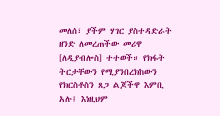መለሰ፣ ያችም ሃገር ያስተዳድራት ዘንድ ለመረጠችው መሪዋ [ለዲያብሎስ] ተተወች። የክፋት ትርታቸውን የሚያንበረክከውን የክርስቶስን ጸጋ ልጆችዋ እምቢ አሉ፤ እነዚህም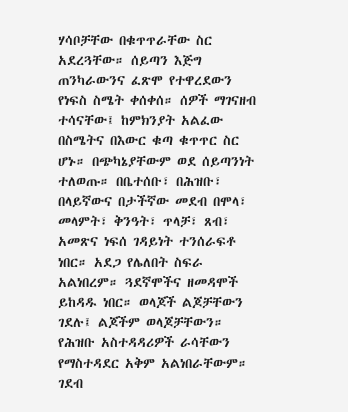ሃሳቦቻቸው በቁጥጥራቸው ስር አደረጓቸው። ሰይጣን እጅግ ጠንካራውንና ፈጽሞ የተዋረደውን የነፍስ ስሜት ቀሰቀሰ። ሰዎች ማገናዘብ ተሳናቸው፤ ከምክንያት አልፈው በስሜትና በእውር ቁጣ ቁጥጥር ስር ሆኑ። በጭካኔያቸውም ወደ ሰይጣንነት ተለወጡ። በቤተሰቡ፣ በሕዝቡ፣ በላይኛውና በታችኛው መደብ በሞላ፣ መላምት፣ ቅንዓት፣ ጥላቻ፣ ጸብ፣ አመጽና ነፍሰ ገዳይነት ተንሰራፍቶ ነበር። አደጋ የሌለበት ስፍራ አልነበረም። ጓደኛሞችና ዘመዳሞች ይከዳዱ ነበር። ወላጆች ልጆቻቸውን ገደሉ፤ ልጆችም ወላጆቻቸውን። የሕዝቡ አስተዳዳሪዎች ራሳቸውን የማስተዳደር አቅም አልነበራቸውም። ገደብ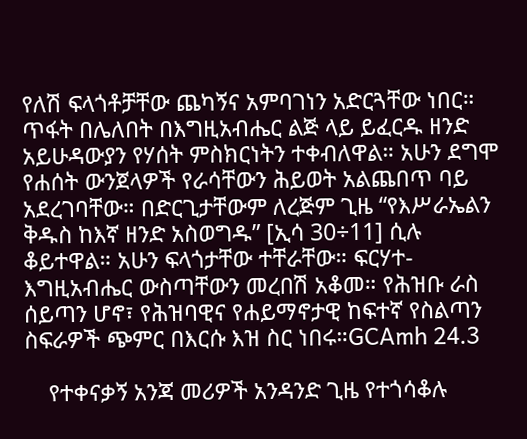የለሽ ፍላጎቶቻቸው ጨካኝና አምባገነን አድርጓቸው ነበር። ጥፋት በሌለበት በእግዚአብሔር ልጅ ላይ ይፈርዱ ዘንድ አይሁዳውያን የሃሰት ምስክርነትን ተቀብለዋል። አሁን ደግሞ የሐሰት ውንጀላዎች የራሳቸውን ሕይወት አልጨበጥ ባይ አደረገባቸው። በድርጊታቸውም ለረጅም ጊዜ “የእሥራኤልን ቅዱስ ከእኛ ዘንድ አስወግዱ” [ኢሳ 30÷11] ሲሉ ቆይተዋል። አሁን ፍላጎታቸው ተቸራቸው። ፍርሃተ-እግዚአብሔር ውስጣቸውን መረበሽ አቆመ። የሕዝቡ ራስ ሰይጣን ሆኖ፣ የሕዝባዊና የሐይማኖታዊ ከፍተኛ የስልጣን ስፍራዎች ጭምር በእርሱ እዝ ስር ነበሩ።GCAmh 24.3

    የተቀናቃኝ አንጃ መሪዎች አንዳንድ ጊዜ የተጎሳቆሉ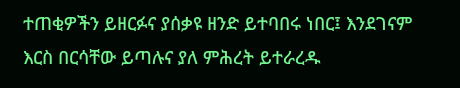ተጠቂዎችን ይዘርፉና ያሰቃዩ ዘንድ ይተባበሩ ነበር፤ እንደገናም እርስ በርሳቸው ይጣሉና ያለ ምሕረት ይተራረዱ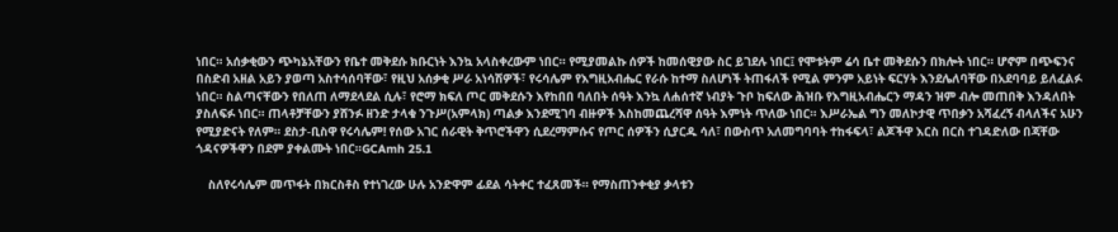ነበር። አሰቃቂውን ጭካኔአቸውን የቤተ መቅደሱ ክቡርነት እንኳ አላስቀረውም ነበር። የሚያመልኩ ሰዎች ከመሰዊያው ስር ይገደሉ ነበር፤ የሞቱትም ሬሳ ቤተ መቅደሱን በክሎት ነበር። ሆኖም በጭፍንና በስድብ አዘል አይን ያወጣ አስተሳሰባቸው፣ የዚህ አሰቃቂ ሥራ አነሳሽዎች፣ የሩሳሌም የእግዚአብሔር የራሱ ከተማ ስለሆነች ትጠፋለች የሚል ምንም አይነት ፍርሃት እንደሌለባቸው በአደባባይ ይለፈልፉ ነበር። ስልጣናቸውን የበለጠ ለማደላደል ሲሉ፣ የሮማ ክፍለ ጦር መቅደሱን እየከበበ ባለበት ሰዓት እንኳ ለሐሰተኛ ነብያት ጉቦ ከፍለው ሕዝቡ የእግዚአብሔርን ማዳን ዝም ብሎ መጠበቅ እንዳለበት ያስለፍፉ ነበር። ጠላቶቻቸውን ያሸንፉ ዘንድ ታላቁ ንጉሥ(አምላክ) ጣልቃ እንደሚገባ ብዙዎች እስከመጨረሻዋ ሰዓት እምነት ጥለው ነበር። እሥራኤል ግን መለኮታዊ ጥበቃን አሻፈረኝ ብላለችና አሁን የሚያድናት የለም። ደስታ-ቢስዋ የሩሳሌም! የሰው አገር ሰራዊት ቅጥሮችዋን ሲደረማምሱና የጦር ሰዎችን ሲያርዱ ሳለ፣ በውስጥ አለመግባባት ተከፋፍላ፣ ልጆችዋ እርስ በርስ ተገዳድለው በጃቸው ጎዳናዎችዋን በደም ያቀልሙት ነበር።GCAmh 25.1

    ስለየሩሳሌም መጥፋት በክርስቶስ የተነገረው ሁሉ አንድዋም ፊደል ሳትቀር ተፈጸመች። የማስጠንቀቂያ ቃላቱን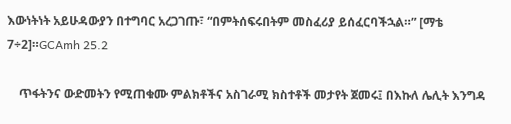እውነትነት አይሁዳውያን በተግባር አረጋገጡ፣ “በምትሰፍሩበትም መስፈሪያ ይሰፈርባችኋል።” [ማቴ 7÷2]።GCAmh 25.2

    ጥፋትንና ውድመትን የሚጠቁሙ ምልክቶችና አስገራሚ ክስተቶች መታየት ጀመሩ፤ በእኩለ ሌሊት እንግዳ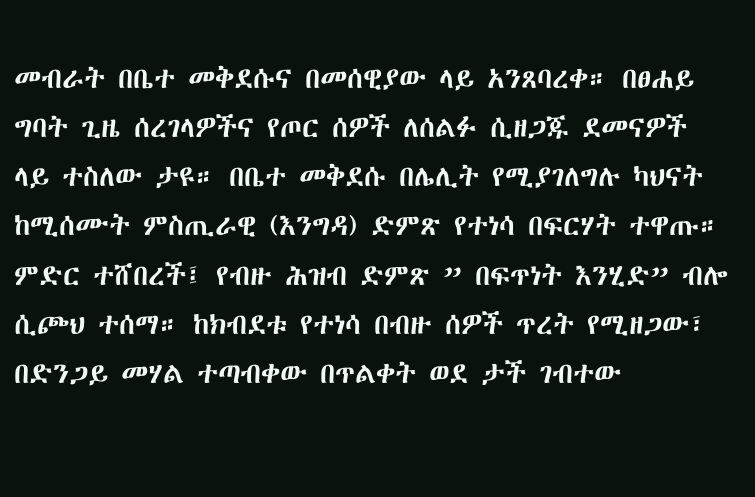መብራት በቤተ መቅደሱና በመሰዊያው ላይ አንጸባረቀ። በፀሐይ ግባት ጊዜ ሰረገላዎችና የጦር ሰዎች ለሰልፉ ሲዘጋጁ ደመናዎች ላይ ተስለው ታዩ። በቤተ መቅደሱ በሌሊት የሚያገለግሉ ካህናት ከሚሰሙት ምስጢራዊ (እንግዳ) ድምጽ የተነሳ በፍርሃት ተዋጡ። ምድር ተሸበረች፤ የብዙ ሕዝብ ድምጽ ” በፍጥነት እንሂድ” ብሎ ሲጮህ ተሰማ። ከክብደቱ የተነሳ በብዙ ሰዎች ጥረት የሚዘጋው፣ በድንጋይ መሃል ተጣብቀው በጥልቀት ወደ ታች ገብተው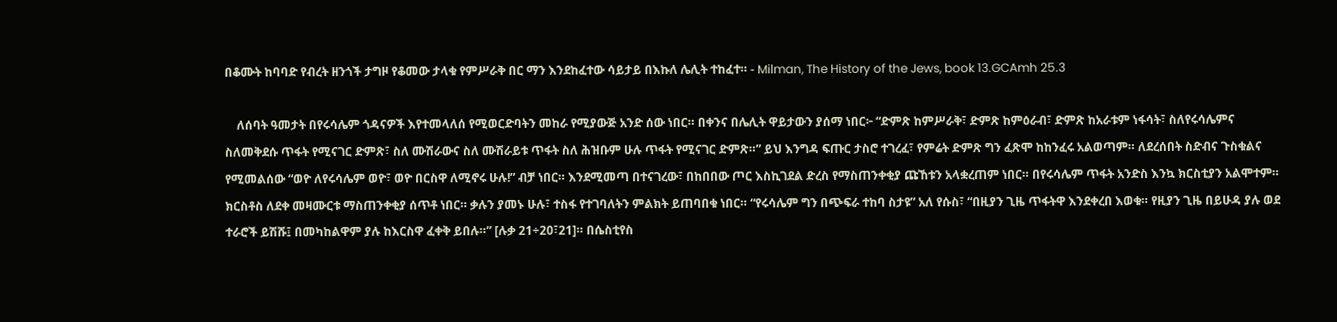በቆሙት ከባባድ የብረት ዘንጎች ታግዞ የቆመው ታላቁ የምሥራቅ በር ማን እንደከፈተው ሳይታይ በእኩለ ሌሊት ተከፈተ። - Milman, The History of the Jews, book 13.GCAmh 25.3

    ለሰባት ዓመታት በየሩሳሌም ጎዳናዎች እየተመላለሰ የሚወርድባትን መከራ የሚያውጅ አንድ ሰው ነበር። በቀንና በሌሊት ዋይታውን ያሰማ ነበር፦ “ድምጽ ከምሥራቅ፣ ድምጽ ከምዕራብ፣ ድምጽ ከአራቱም ነፋሳት፣ ስለየሩሳሌምና ስለመቅደሱ ጥፋት የሚናገር ድምጽ፣ ስለ ሙሽራውና ስለ ሙሽራይቱ ጥፋት ስለ ሕዝቡም ሁሉ ጥፋት የሚናገር ድምጽ።” ይህ እንግዳ ፍጡር ታስሮ ተገረፈ፣ የምሬት ድምጽ ግን ፈጽሞ ከከንፈሩ አልወጣም። ለደረሰበት ስድብና ጉስቁልና የሚመልሰው “ወዮ ለየሩሳሌም ወዮ፣ ወዮ በርስዋ ለሚኖሩ ሁሉ!” ብቻ ነበር። እንደሚመጣ በተናገረው፣ በከበበው ጦር እስኪገደል ድረስ የማስጠንቀቂያ ጩኸቱን አላቋረጠም ነበር። በየሩሳሌም ጥፋት አንድስ እንኳ ክርስቲያን አልሞተም። ክርስቶስ ለደቀ መዛሙርቱ ማስጠንቀቂያ ሰጥቶ ነበር። ቃሉን ያመኑ ሁሉ፣ ተስፋ የተገባለትን ምልክት ይጠባበቁ ነበር። “የሩሳሌም ግን በጭፍራ ተከባ ስታዩ” አለ የሱስ፣ “በዚያን ጊዜ ጥፋትዋ እንደቀረበ እወቁ። የዚያን ጊዜ በይሁዳ ያሉ ወደ ተራሮች ይሽሹ፤ በመካከልዋም ያሉ ከእርስዋ ፈቀቅ ይበሉ።” [ሉቃ 21÷20፣21]። በሴስቲየስ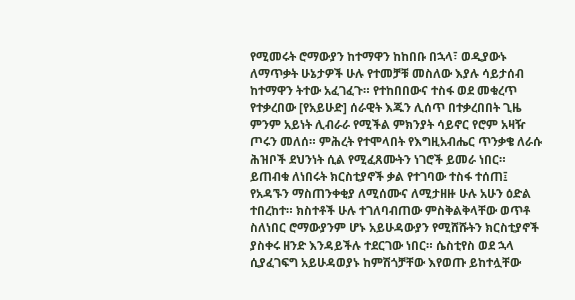የሚመሩት ሮማውያን ከተማዋን ከከበቡ በኋላ፣ ወዲያውኑ ለማጥቃት ሁኔታዎች ሁሉ የተመቻቹ መስለው እያሉ ሳይታሰብ ከተማዋን ትተው አፈገፈጉ። የተከበበውና ተስፋ ወደ መቁረጥ የተቃረበው [የአይሁድ] ሰራዊት እጁን ሊሰጥ በተቃረበበት ጊዜ ምንም አይነት ሊብራራ የሚችል ምክንያት ሳይኖር የሮም አዛዥ ጦሩን መለሰ። ምሕረት የተሞላበት የእግዚአብሔር ጥንቃቄ ለራሱ ሕዝቦች ደህንነት ሲል የሚፈጸሙትን ነገሮች ይመራ ነበር። ይጠብቁ ለነበሩት ክርስቲያኖች ቃል የተገባው ተስፋ ተሰጠ፤ የአዳኙን ማስጠንቀቂያ ለሚሰሙና ለሚታዘዙ ሁሉ አሁን ዕድል ተበረከተ። ክስተቶች ሁሉ ተገለባብጠው ምስቅልቅላቸው ወጥቶ ስለነበር ሮማውያንም ሆኑ አይሁዳውያን የሚሸሹትን ክርስቲያኖች ያስቀሩ ዘንድ እንዳይችሉ ተደርገው ነበር። ሴስቲየስ ወደ ኋላ ሲያፈገፍግ አይሁዳወያኑ ከምሽጎቻቸው እየወጡ ይከተሏቸው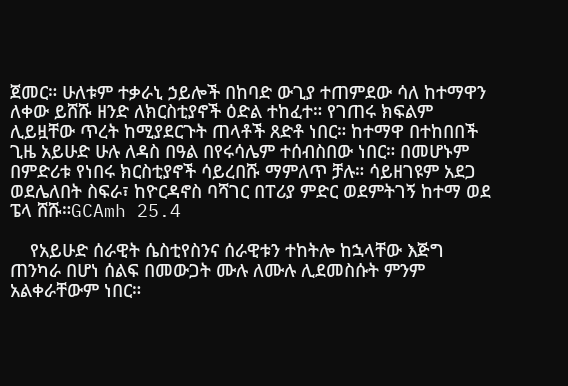ጀመር። ሁለቱም ተቃራኒ ኃይሎች በከባድ ውጊያ ተጠምደው ሳለ ከተማዋን ለቀው ይሸሹ ዘንድ ለክርስቲያኖች ዕድል ተከፈተ። የገጠሩ ክፍልም ሊይዟቸው ጥረት ከሚያደርጉት ጠላቶች ጸድቶ ነበር። ከተማዋ በተከበበች ጊዜ አይሁድ ሁሉ ለዳስ በዓል በየሩሳሌም ተሰብስበው ነበር። በመሆኑም በምድሪቱ የነበሩ ክርስቲያኖች ሳይረበሹ ማምለጥ ቻሉ። ሳይዘገዩም አደጋ ወደሌለበት ስፍራ፣ ከዮርዳኖስ ባሻገር በፐሪያ ምድር ወደምትገኝ ከተማ ወደ ፔላ ሸሹ።GCAmh 25.4

    የአይሁድ ሰራዊት ሴስቲየስንና ሰራዊቱን ተከትሎ ከኋላቸው እጅግ ጠንካራ በሆነ ሰልፍ በመውጋት ሙሉ ለሙሉ ሊደመስሱት ምንም አልቀራቸውም ነበር።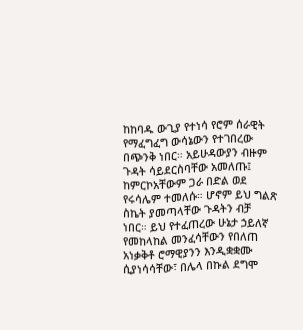ከከባዱ ውጊያ የተነሳ የሮም ሰራዊት የማፈግፈግ ውሳኔውን የተገበረው በጭንቅ ነበር። አይሁዳውያን ብዙም ጉዳት ሳይደርስባቸው አመለጡ፤ ከምርኮአቸውም ጋራ በድል ወደ የሩሳሌም ተመለሱ። ሆኖም ይህ ግልጽ ስኬት ያመጣላቸው ጉዳትን ብቻ ነበር። ይህ የተፈጠረው ሁኔታ ኃይለኛ የመከላከል መንፈሳቸውን የበለጠ አነቃቅቶ ሮማዊያንን እንዲቋቋሙ ሲያነሳሳቸው፣ በሌላ በኩል ደግሞ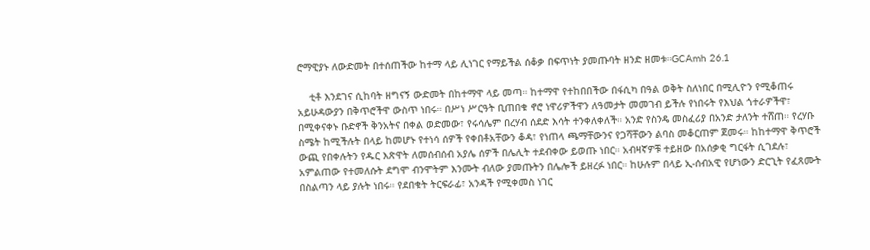ሮማዊያኑ ለውድመት በተሰጠችው ከተማ ላይ ሊነገር የማይችል ሰቆቃ በፍጥነት ያመጡባት ዘንድ ዘመቱ።GCAmh 26.1

    ቲቶ እንደገና ሲከባት ዘግናኝ ውድመት በከተማዋ ላይ መጣ። ከተማዋ የተከበበችው በፋሲካ በዓል ወቅት ስለነበር በሚሊዮን የሚቆጠሩ አይሁዳውያን በቅጥሮችዋ ውስጥ ነበሩ። በሥነ ሥርዓት ቢጠበቁ ኖሮ ነዋሪዎችዋን ለዓመታት መመገብ ይችሉ የነበሩት የእህል ጎተራዎችዋ፣ በሚቀናቀኑ ቡድኖች ቅንአትና በቀል ወድመው፣ የሩሳሌም በረሃብ ሰደድ እሳት ተንቀለቀለች። አንድ የስንዴ መስፈሪያ በአንድ ታለንት ተሸጠ። የረሃቡ ስሜት ከሚችሉት በላይ ከመሆኑ የተነሳ ሰዎች የቀበቶአቸውን ቆዳ፣ የነጠላ ጫማቸውንና የጋሻቸውን ልባስ መቆርጠም ጀመሩ። ከከተማዋ ቅጥሮች ውጪ የበቀሉትን የዱር እጽዋት ለመሰብሰብ አያሌ ሰዎች በሌሊት ተደብቀው ይወጡ ነበር። አብዛኛዎቹ ተይዘው በአሰቃቂ ግርፋት ሲገደሉ፣ አምልጠው የተመለሱት ደግሞ ብንሞትም እንሙት ብለው ያመጡትን በሌሎች ይዘረፉ ነበር። ከሁሉም በላይ ኢ-ሰብአዊ የሆነውን ድርጊት የፈጸሙት በስልጣን ላይ ያሉት ነበሩ። የደበቁት ትርፍራፊ፣ አንዳች የሚቀመስ ነገር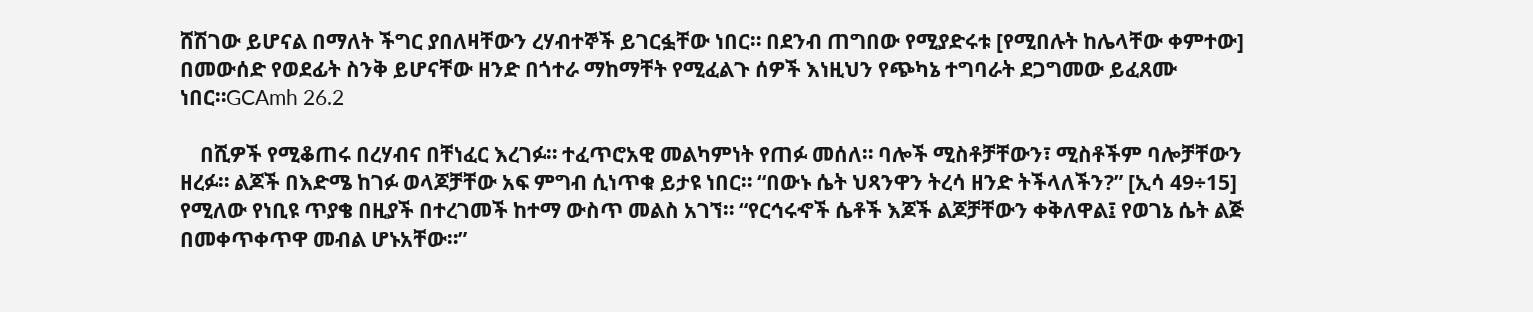ሸሽገው ይሆናል በማለት ችግር ያበለዛቸውን ረሃብተኞች ይገርፏቸው ነበር። በደንብ ጠግበው የሚያድሩቱ [የሚበሉት ከሌላቸው ቀምተው] በመውሰድ የወደፊት ስንቅ ይሆናቸው ዘንድ በጎተራ ማከማቸት የሚፈልጉ ሰዎች እነዚህን የጭካኔ ተግባራት ደጋግመው ይፈጸሙ ነበር።GCAmh 26.2

    በሺዎች የሚቆጠሩ በረሃብና በቸነፈር እረገፉ። ተፈጥሮአዊ መልካምነት የጠፉ መሰለ። ባሎች ሚስቶቻቸውን፣ ሚስቶችም ባሎቻቸውን ዘረፉ። ልጆች በእድሜ ከገፉ ወላጆቻቸው አፍ ምግብ ሲነጥቁ ይታዩ ነበር። “በውኑ ሴት ህጻንዋን ትረሳ ዘንድ ትችላለችን?” [ኢሳ 49÷15] የሚለው የነቢዩ ጥያቄ በዚያች በተረገመች ከተማ ውስጥ መልስ አገኘ። “የርኅሩኆች ሴቶች እጆች ልጆቻቸውን ቀቅለዋል፤ የወገኔ ሴት ልጅ በመቀጥቀጥዋ መብል ሆኑአቸው።”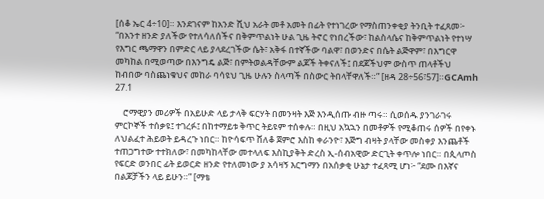[ሰቆ ኤር 4÷10]። እንደገናም ከአንድ ሺህ አራት መቶ አመት በፊት የተነገረው የማስጠንቀቂያ ትንቢት ተፈጸመ፦ “በአንተ ዘንድ ያለችው የተለሳለሰችና በቅምጥልነት ሁል ጊዜ ትኖር የነበረችው፣ ከልስላሴና ከቅምጥልነት የተነሣ የእግር ጫማዋን በምድር ላይ ያላደረገችው ሴት፣ አቅፋ በተኛችው ባልዋ፣ በወንድና በሴት ልጅዋም፣ በእግርዋ መካከል በሚወጣው በእንግዴ ልጅ፣ በምትወልዳቸውም ልጆች ትቀናለች፤ በደጆችህም ውስጥ ጠላቶችህ ከብበው ባስጨነቁህና መከራ ባሳዩህ ጊዜ ሁሉን ስላጣች በስውር ትበላቸዋለች።” [ዘዳ 28÷56፣57]።GCAmh 27.1

    ሮማዊያን መሪዎች በአይሁድ ላይ ታላቅ ፍርሃት በመንዛት እጅ እንዲሰጡ ብዙ ጣሩ። ሲወሰዱ ያንገራገሩ ምርኮኞች ተሰቃዩ፤ ተገረፉ፤ በከተማይቱ ቅጥር ትይዩም ተሰቀሉ። በዚህ አኳኋን በመቶዎች የሚቆጠሩ ሰዎች በየቀኑ ለህልፈተ ሕይወት ይዳረጉ ነበር። ከዮሳፍጥ ሸለቆ ጀምሮ እስከ ቀራንዮ፣ እጅግ ብዛት ያላቸው መስቀያ እንጨቶች ተጠጋግተው ተተክለው፣ በመካከላቸው መተላለፍ እስኪያቅት ድረስ ኢ-ሰብአዊው ድርጊት ቀጥሎ ነበር። በጲላጦስ የፍርድ ወንበር ፊት ይወርድ ዘንድ የተለመነው ያ አሳዛኝ እርግማን በአሰቃቂ ሁኔታ ተፈጻሚ ሆነ፦ “ደሙ በእኛና በልጆቻችን ላይ ይሁን።” [ማቴ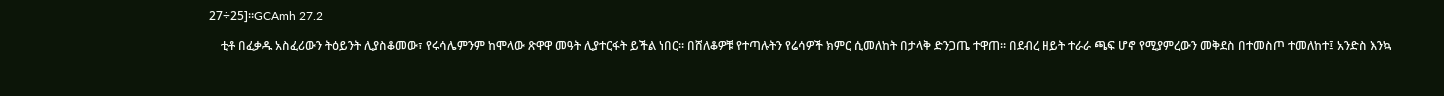27÷25]።GCAmh 27.2

    ቲቶ በፈቃዱ አስፈሪውን ትዕይንት ሊያስቆመው፣ የሩሳሌምንም ከሞላው ጽዋዋ መዓት ሊያተርፋት ይችል ነበር። በሸለቆዎቹ የተጣሉትን የሬሳዎች ክምር ሲመለከት በታላቅ ድንጋጤ ተዋጠ። በደብረ ዘይት ተራራ ጫፍ ሆኖ የሚያምረውን መቅደስ በተመስጦ ተመለከተ፤ አንድስ እንኳ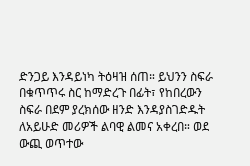ድንጋይ እንዳይነካ ትዕዛዝ ሰጠ። ይህንን ስፍራ በቁጥጥሩ ስር ከማድረጉ በፊት፣ የከበረውን ስፍራ በደም ያረክሰው ዘንድ እንዳያስገድዱት ለአይሁድ መሪዎች ልባዊ ልመና አቀረበ። ወደ ውጪ ወጥተው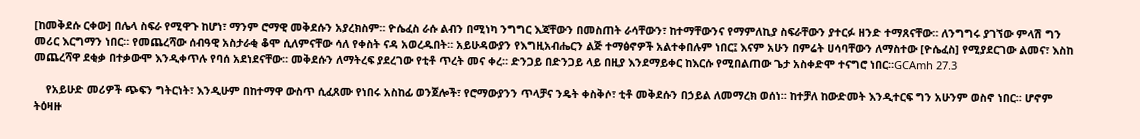[ከመቅደሱ ርቀው] በሌላ ስፍራ የሚዋጉ ከሆነ፣ ማንም ሮማዊ መቅደሱን አያረክስም። ዮሴፈስ ራሱ ልብን በሚነካ ንግግር እጃቸውን በመስጠት ራሳቸውን፣ ከተማቸውንና የማምለኪያ ስፍራቸውን ያተርፉ ዘንድ ተማጸናቸው። ለንግግሩ ያገኘው ምላሽ ግን መሪር እርግማን ነበር። የመጨረሻው ሰብዓዊ አስታራቂ ቆሞ ሲለምናቸው ሳለ የቀስት ናዳ አወረዱበት። አይሁዳውያን የእግዚአብሔርን ልጅ ተማፅኖዎች አልተቀበሉም ነበር፤ እናም አሁን በምሬት ሀሳባቸውን ለማስተው [ዮሴፈስ] የሚያደርገው ልመና፣ እስከ መጨረሻዋ ደቂቃ በተቃውሞ እንዲቀጥሉ የባሰ አደነደናቸው። መቅደሱን ለማትረፍ ያደረገው የቲቶ ጥረት መና ቀረ። ድንጋይ በድንጋይ ላይ በዚያ እንደማይቀር ከእርሱ የሚበልጠው ጌታ አስቀድሞ ተናግሮ ነበር።GCAmh 27.3

    የአይሁድ መሪዎች ጭፍን ግትርነት፣ እንዲሁም በከተማዋ ውስጥ ሲፈጸሙ የነበሩ አስከፊ ወንጀሎች፣ የሮማውያንን ጥላቻና ንዴት ቀስቅሶ፣ ቲቶ መቅደሱን በኃይል ለመማረክ ወሰነ። ከተቻለ ከውድመት እንዲተርፍ ግን አሁንም ወስኖ ነበር። ሆኖም ትዕዛዙ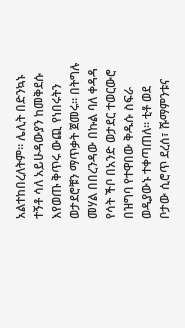አልተከበረለትም። ሌሊት በድንኳኑ ተኝቶ ሳለ አይሁዳውያን ከመቅደሱ እየወጡ ቅጥሩ ውጪ የነበሩትን ወታደሮቹን ማጥቃት ጀመሩ። በትግሉ መሃል በበረንዳው በኩል ባለ ቀዳዳ የሳት ችቦ በአንድ ወታደር ተወርውሮ በዝግባ የተዋበው ቅዱሱ ስፍራ ወዲያውኑ ተቀጣጠለ። ቲቶ ወደ ቦታው ሲሮጥ ደረሰ፣ ሹማምንቱና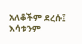አለቆችም ደረሱ፤ እሳቱንም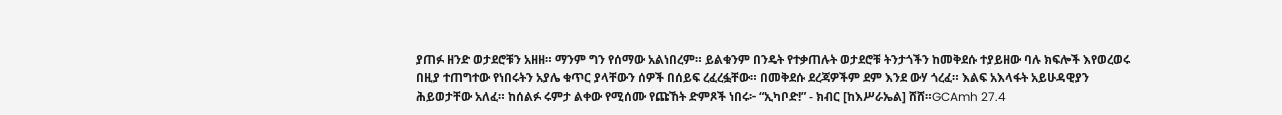ያጠፉ ዘንድ ወታደሮቹን አዘዘ። ማንም ግን የሰማው አልነበረም። ይልቁንም በንዴት የተቃጠሉት ወታደሮቹ ትንታጎችን ከመቅደሱ ተያይዘው ባሉ ክፍሎች እየወረወሩ በዚያ ተጠግተው የነበሩትን አያሌ ቁጥር ያላቸውን ሰዎች በሰይፍ ረፈረፏቸው። በመቅደሱ ደረጃዎችም ደም እንደ ውሃ ጎረፈ። እልፍ አእላፋት አይሁዳዊያን ሕይወታቸው አለፈ። ከሰልፉ ሩምታ ልቀው የሚሰሙ የጩኸት ድምጾች ነበሩ፦ “ኢካቦድ!” - ክብር [ከእሥራኤል] ሸሸ።GCAmh 27.4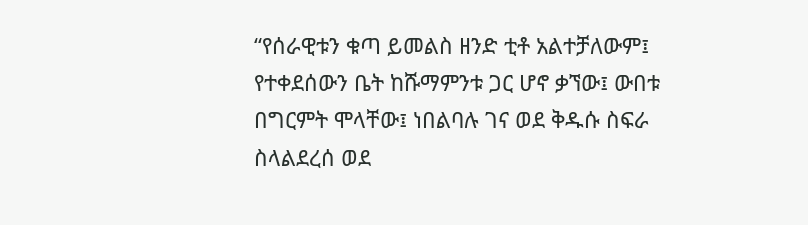“የሰራዊቱን ቁጣ ይመልስ ዘንድ ቲቶ አልተቻለውም፤ የተቀደሰውን ቤት ከሹማምንቱ ጋር ሆኖ ቃኘው፤ ውበቱ በግርምት ሞላቸው፤ ነበልባሉ ገና ወደ ቅዱሱ ስፍራ ስላልደረሰ ወደ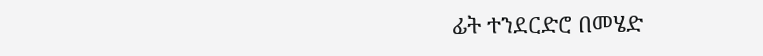ፊት ተንደርድሮ በመሄድ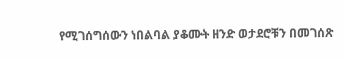የሚገሰግሰውን ነበልባል ያቆሙት ዘንድ ወታደሮቹን በመገሰጽ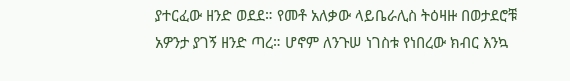ያተርፈው ዘንድ ወደደ። የመቶ አለቃው ላይቤራሊስ ትዕዛዙ በወታደሮቹ አዎንታ ያገኝ ዘንድ ጣረ። ሆኖም ለንጉሠ ነገስቱ የነበረው ክብር እንኳ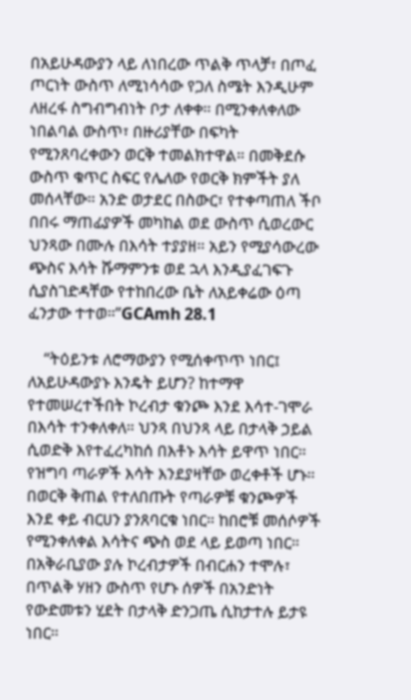በአይሁዳውያን ላይ ለነበረው ጥልቅ ጥላቻ፣ በጦፈ ጦርነት ውስጥ ለሚነሳሳው የጋለ ስሜት እንዲሁም ለዘረፋ ስግብግብነት ቦታ ለቀቀ። በሚንቀለቀለው ነበልባል ውስጥ፣ በዙሪያቸው በፍካት የሚንጸባረቀውን ወርቅ ተመልክተዋል። በመቅደሱ ውስጥ ቁጥር ስፍር የሌለው የወርቅ ክምችት ያለ መሰላቸው። አንድ ወታደር በስውር፣ የተቀጣጠለ ችቦ በበሩ ማጠፊያዎች መካከል ወደ ውስጥ ሲወረውር ህንጻው በሙሉ በእሳት ተያያዘ። አይን የሚያሳውረው ጭስና እሳት ሹማምንቱ ወደ ኋላ እንዲያፈገፍጉ ሲያስገድዳቸው የተከበረው ቤት ለአይቀሬው ዕጣ ፈንታው ተተወ።”GCAmh 28.1

    “ትዕይንቱ ለሮማውያን የሚሰቀጥጥ ነበር፤ ለአይሁዳውያኑ እንዴት ይሆን? ከተማዋ የተመሠረተችበት ኮረብታ ቁንጮ እንደ እሳተ-ገሞራ በእሳት ተንቀለቀለ። ህንጻ በህንጻ ላይ በታላቅ ኃይል ሲወድቅ እየተፈረካከሰ በእቶኑ እሳት ይዋጥ ነበር። የዝግባ ጣራዎች እሳት እንደያዛቸው ወረቀቶች ሆኑ። በወርቅ ቅጠል የተለበጡት የጣራዎቹ ቁንጮዎች እንደ ቀይ ብርሀን ያንጸባርቁ ነበር። ከበሮቹ መሰሶዎች የሚንቀለቀል እሳትና ጭስ ወደ ላይ ይወጣ ነበር። በአቅራቢያው ያሉ ኮረብታዎች በብርሐን ተሞሉ፣ በጥልቅ ሃዘን ውስጥ የሆኑ ሰዎች በአንድነት የውድመቱን ሂደት በታላቅ ድንጋጤ ሲከታተሉ ይታዩ ነበር።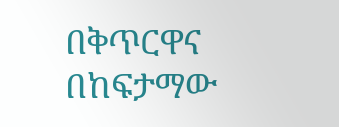በቅጥርዋና በከፍታማው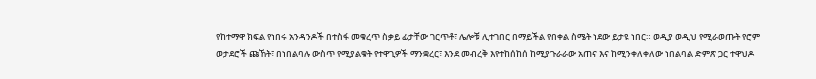የከተማዋ ክፍል የነበሩ አንዳንዶች በተስፋ መቁረጥ ስቃይ ፊታቸው ገርጥቶ፣ ሌሎቹ ሊተገበር በማይችል የበቀል ስሜት ነደው ይታዩ ነበር። ወዲያ ወዲህ የሚራወጡት የሮም ወታደሮች ጩኸት፣ በነበልባሉ ውስጥ የሚያልቁት የተዋጊዎች ማንቋረር፣ እንደ መብረቅ እየተከሰከሰ ከሚያጉራራው አጠና እና ከሚንቀለቀለው ነበልባል ድምጽ ጋር ተዋህዶ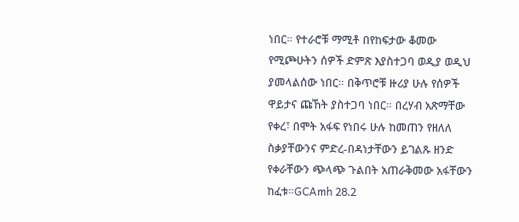ነበር። የተራሮቹ ማሚቶ በየከፍታው ቆመው የሚጮሁትን ሰዎች ድምጽ እያስተጋባ ወዲያ ወዲህ ያመላልሰው ነበር። በቅጥሮቹ ዙሪያ ሁሉ የሰዎች ዋይታና ጩኸት ያስተጋባ ነበር። በረሃብ አጽማቸው የቀረ፣ በሞት አፋፍ የነበሩ ሁሉ ከመጠን የዘለለ ስቃያቸውንና ምድረ-በዳነታቸውን ይገልጹ ዘንድ የቀራቸውን ጭላጭ ጉልበት አጠራቅመው አፋቸውን ከፈቱ።GCAmh 28.2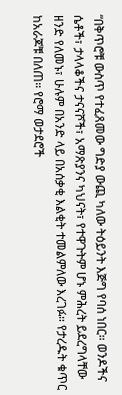“በቅጥሮቹ ውስጥ የተፈጸመው ግድያ ውጪ ካለው ትዕይንት እጅግ የባሰ ነበር። ወንዶችና ሴቶች፣ ታላላቆችና ታናናሾች፣ አማጽያንና ካህናት፣ የተዋጉትም ሆኑ ምሕረት ይደረግላቸው ዘንድ የለመኑ፣ ሁሉም በአንድ ላይ በአሰቃቂ እልቂት ተመልምለው እረገፉ። የታረዱት ቁጥር ከአራጆቹ በለጠ። የሮማ ወታደሮች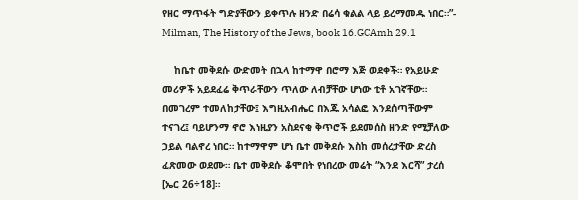የዘር ማጥፋት ግድያቸውን ይቀጥሉ ዘንድ በሬሳ ቁልል ላይ ይረማመዱ ነበር።”- Milman, The History of the Jews, book 16.GCAmh 29.1

    ከቤተ መቅደሱ ውድመት በኋላ ከተማዋ በሮማ እጅ ወደቀች። የአይሁድ መሪዎች አይደፈሬ ቅጥራቸውን ጥለው ለብቻቸው ሆነው ቲቶ አገኛቸው። በመገረም ተመለከታቸው፤ እግዚአብሔር በእጁ አሳልፎ እንደሰጣቸውም ተናገረ፤ ባይሆንማ ኖሮ እነዚያን አስደናቂ ቅጥሮች ይደመሰስ ዘንድ የሚቻለው ኃይል ባልኖረ ነበር። ከተማዋም ሆነ ቤተ መቅደሱ እስከ መሰረታቸው ድረስ ፈጽመው ወደሙ። ቤተ መቅደሱ ቆሞበት የነበረው መሬት “እንደ እርሻ” ታረሰ [ኤር 26÷18]።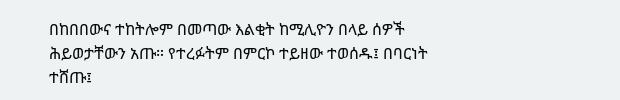በከበበውና ተከትሎም በመጣው እልቂት ከሚሊዮን በላይ ሰዎች ሕይወታቸውን አጡ። የተረፉትም በምርኮ ተይዘው ተወሰዱ፤ በባርነት ተሸጡ፤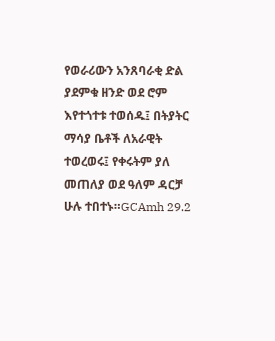የወራሪውን አንጸባራቂ ድል ያደምቁ ዘንድ ወደ ሮም እየተጎተቱ ተወሰዱ፤ በትያትር ማሳያ ቤቶች ለአራዊት ተወረወሩ፤ የቀሩትም ያለ መጠለያ ወደ ዓለም ዳርቻ ሁሉ ተበተኑ።GCAmh 29.2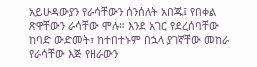አይሁዳውያን የራሳቸውን ሰንሰለት አበጁ፤ የበቀል ጽዋቸውን ራሳቸው ሞሉ። እንደ አገር የደረሰባቸው ከባድ ውድመት፣ ከተበተኑም በኋላ ያገኛቸው መከራ የራሳቸው እጅ የዘራውን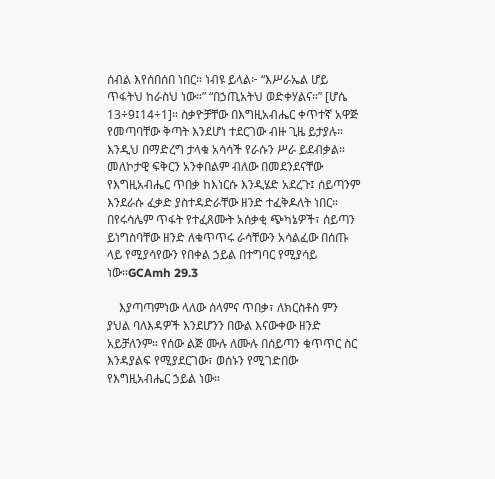ሰብል እየሰበሰበ ነበር። ነብዩ ይላል፦ “እሥራኤል ሆይ ጥፋትህ ከራስህ ነው።” “በኃጢአትህ ወድቀሃልና።” [ሆሴ 13÷9፤14÷1]። ስቃዮቻቸው በእግዚአብሔር ቀጥተኛ አዋጅ የመጣባቸው ቅጣት እንደሆነ ተደርገው ብዙ ጊዜ ይታያሉ። እንዲህ በማድረግ ታላቁ አሳሳች የራሱን ሥራ ይደብቃል። መለኮታዊ ፍቅርን አንቀበልም ብለው በመደንደናቸው የእግዚአብሔር ጥበቃ ከእነርሱ እንዲሄድ አደረጉ፤ ሰይጣንም እንደራሱ ፈቃድ ያስተዳድራቸው ዘንድ ተፈቅዶለት ነበር። በየሩሳሌም ጥፋት የተፈጸሙት አሰቃቂ ጭካኔዎች፣ ሰይጣን ይነግስባቸው ዘንድ ለቁጥጥሩ ራሳቸውን አሳልፈው በሰጡ ላይ የሚያሳየውን የበቀል ኃይል በተግባር የሚያሳይ ነው።GCAmh 29.3

    እያጣጣምነው ላለው ሰላምና ጥበቃ፣ ለክርስቶስ ምን ያህል ባለእዳዎች እንደሆንን በውል እናውቀው ዘንድ አይቻለንም። የሰው ልጅ ሙሉ ለሙሉ በሰይጣን ቁጥጥር ስር እንዳያልፍ የሚያደርገው፣ ወሰኑን የሚገድበው የእግዚአብሔር ኃይል ነው።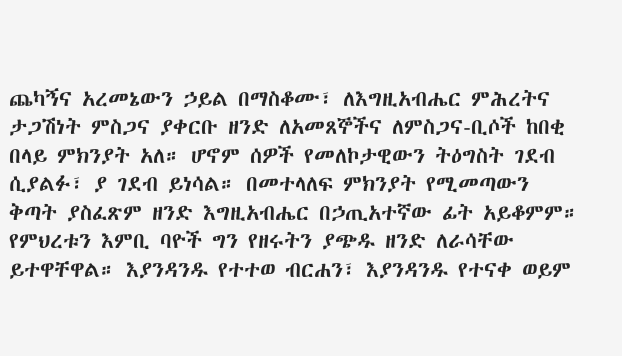ጨካኝና አረመኔውን ኃይል በማስቆሙ፣ ለእግዚአብሔር ምሕረትና ታጋሽነት ምስጋና ያቀርቡ ዘንድ ለአመጸኞችና ለምስጋና-ቢሶች ከበቂ በላይ ምክንያት አለ። ሆኖም ሰዎች የመለኮታዊውን ትዕግስት ገደብ ሲያልፉ፣ ያ ገደብ ይነሳል። በመተላለፍ ምክንያት የሚመጣውን ቅጣት ያስፈጽም ዘንድ እግዚአብሔር በኃጢአተኛው ፊት አይቆምም። የምህረቱን እምቢ ባዮች ግን የዘሩትን ያጭዱ ዘንድ ለራሳቸው ይተዋቸዋል። እያንዳንዱ የተተወ ብርሐን፣ እያንዳንዱ የተናቀ ወይም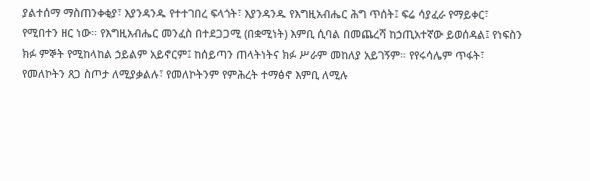ያልተሰማ ማስጠንቀቂያ፣ እያንዳንዱ የተተገበረ ፍላጎት፣ እያንዳንዱ የእግዚአብሔር ሕግ ጥሰት፤ ፍሬ ሳያፈራ የማይቀር፣ የሚበተን ዘር ነው። የእግዚአብሔር መንፈስ በተደጋጋሚ (በቋሚነት) እምቢ ሲባል በመጨረሻ ከኃጢአተኛው ይወሰዳል፤ የነፍስን ክፉ ምኞት የሚከላከል ኃይልም አይኖርም፤ ከሰይጣን ጠላትነትና ክፉ ሥራም መከለያ አይገኝም። የየሩሳሌም ጥፋት፣ የመለኮትን ጸጋ ስጦታ ለሚያቃልሉ፣ የመለኮትንም የምሕረት ተማፅኖ እምቢ ለሚሉ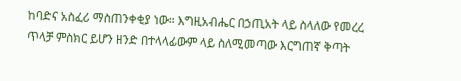ከባድና አስፈሪ ማስጠንቀቂያ ነው። እግዚአብሔር በኃጢአት ላይ ስላለው የመረረ ጥላቻ ምስክር ይሆን ዘንድ በተላላፊውም ላይ ስለሚመጣው እርግጠኛ ቅጣት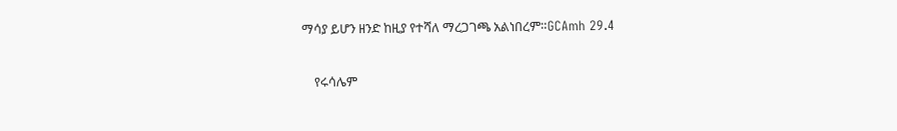ማሳያ ይሆን ዘንድ ከዚያ የተሻለ ማረጋገጫ አልነበረም።GCAmh 29.4

    የሩሳሌም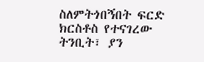ስለምትጎበኝበት ፍርድ ክርስቶስ የተናገረው ትንቢት፣ ያን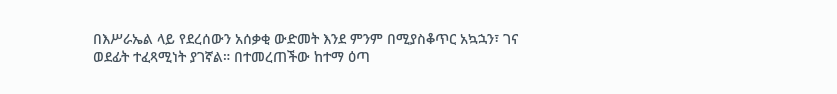በእሥራኤል ላይ የደረሰውን አሰቃቂ ውድመት እንደ ምንም በሚያስቆጥር አኳኋን፣ ገና ወደፊት ተፈጻሚነት ያገኛል። በተመረጠችው ከተማ ዕጣ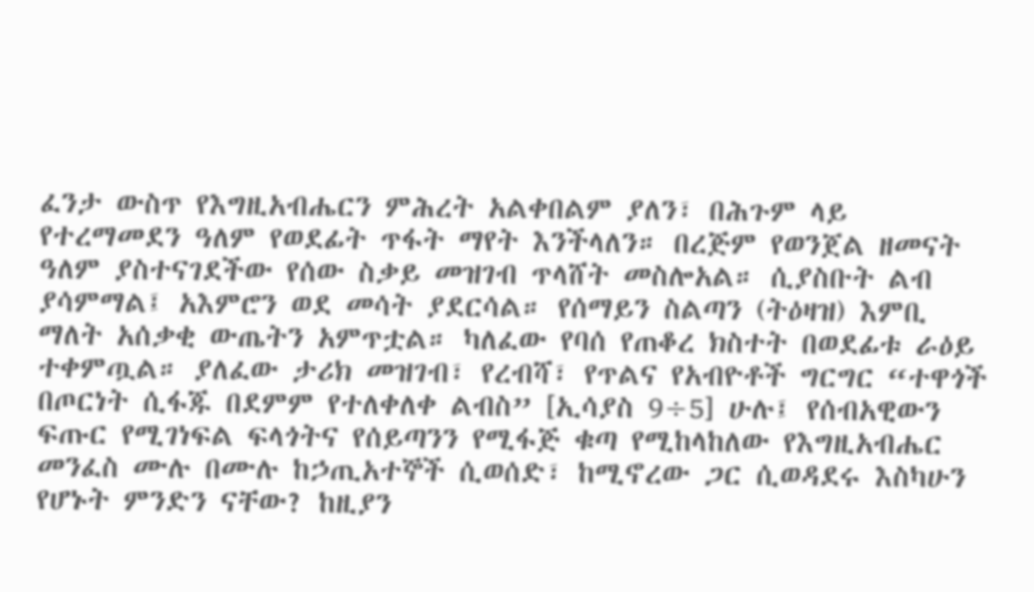ፈንታ ውስጥ የእግዚአብሔርን ምሕረት አልቀበልም ያለን፣ በሕጉም ላይ የተረማመደን ዓለም የወደፊት ጥፋት ማየት እንችላለን። በረጅም የወንጀል ዘመናት ዓለም ያስተናገደችው የሰው ስቃይ መዝገብ ጥላሸት መስሎአል። ሲያስቡት ልብ ያሳምማል፤ አእምሮን ወደ መሳት ያደርሳል። የሰማይን ስልጣን (ትዕዛዝ) እምቢ ማለት አሰቃቂ ውጤትን አምጥቷል። ካለፈው የባሰ የጠቆረ ክስተት በወደፊቱ ራዕይ ተቀምጧል። ያለፈው ታሪክ መዝገብ፣ የረብሻ፣ የጥልና የአብዮቶች ግርግር “ተዋጎች በጦርነት ሲፋጁ በደምም የተለቀለቀ ልብስ” [ኢሳያስ 9÷5] ሁሉ፤ የሰብአዊውን ፍጡር የሚገነፍል ፍላጎትና የሰይጣንን የሚፋጅ ቁጣ የሚከላከለው የእግዚአብሔር መንፈስ ሙሉ በሙሉ ከኃጢአተኞች ሲወሰድ፣ ከሚኖረው ጋር ሲወዳደሩ እስካሁን የሆኑት ምንድን ናቸው? ከዚያን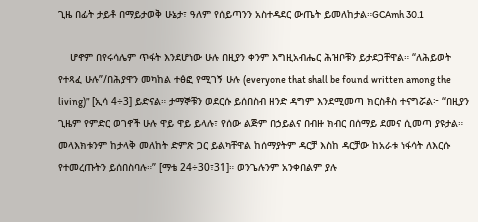ጊዜ በፊት ታይቶ በማይታወቅ ሁኔታ፣ ዓለም የሰይጣንን አስተዳደር ውጤት ይመለከታል።GCAmh 30.1

    ሆኖም በየሩሳሌም ጥፋት እንደሆነው ሁሉ በዚያን ቀንም እግዚአብሔር ሕዝቦቹን ይታደጋቸዋል። “ለሕይወት የተጻፈ ሁሉ”/በሕያዋን መካከል ተፅፎ የሚገኝ ሁሉ (everyone that shall be found written among the living)” [ኢሳ 4÷3] ይድናል። ታማኞቹን ወደርሱ ይሰበስብ ዘንድ ዳግም እንደሚመጣ ክርስቶስ ተናግሯል፦ “በዚያን ጊዜም የምድር ወገኖች ሁሉ ዋይ ዋይ ይላሉ፣ የሰው ልጅም በኃይልና በብዙ ክብር በሰማይ ደመና ሲመጣ ያዩታል። መላእክቱንም ከታላቅ መለከት ድምጽ ጋር ይልካቸዋል ከሰማያትም ዳርቻ እስከ ዳርቻው ከአራቱ ነፋሳት ለእርሱ የተመረጡትን ይሰበስባሉ።” [ማቴ 24÷30፣31]። ወንጌሉንም አንቀበልም ያሉ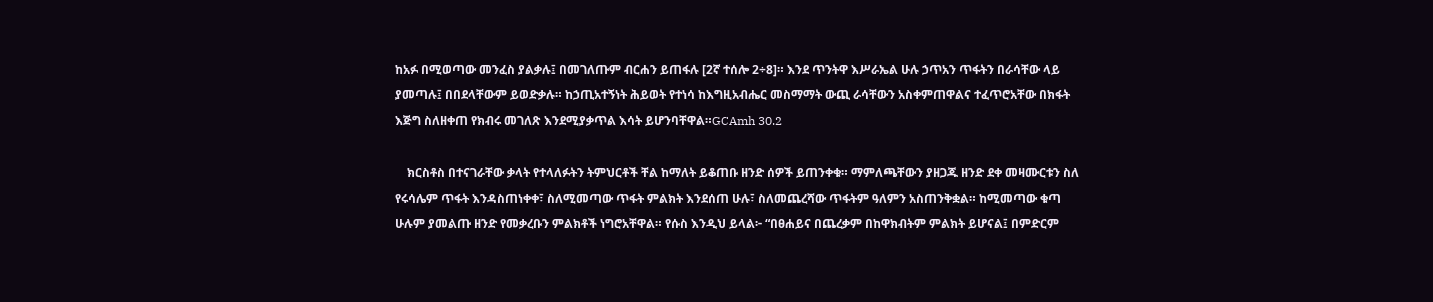ከአፉ በሚወጣው መንፈስ ያልቃሉ፤ በመገለጡም ብርሐን ይጠፋሉ [2ኛ ተሰሎ 2÷8]። እንደ ጥንትዋ እሥራኤል ሁሉ ኃጥአን ጥፋትን በራሳቸው ላይ ያመጣሉ፤ በበደላቸውም ይወድቃሉ። ከኃጢአተኝነት ሕይወት የተነሳ ከእግዚአብሔር መስማማት ውጪ ራሳቸውን አስቀምጠዋልና ተፈጥሮአቸው በክፋት እጅግ ስለዘቀጠ የክብሩ መገለጽ እንደሚያቃጥል እሳት ይሆንባቸዋል።GCAmh 30.2

    ክርስቶስ በተናገራቸው ቃላት የተላለፉትን ትምህርቶች ቸል ከማለት ይቆጠቡ ዘንድ ሰዎች ይጠንቀቁ። ማምለጫቸውን ያዘጋጁ ዘንድ ደቀ መዛሙርቱን ስለ የሩሳሌም ጥፋት እንዳስጠነቀቀ፣ ስለሚመጣው ጥፋት ምልክት እንደሰጠ ሁሉ፣ ስለመጨረሻው ጥፋትም ዓለምን አስጠንቅቋል። ከሚመጣው ቁጣ ሁሉም ያመልጡ ዘንድ የመቃረቡን ምልክቶች ነግሮአቸዋል። የሱስ እንዲህ ይላል፦ “በፀሐይና በጨረቃም በከዋክብትም ምልክት ይሆናል፤ በምድርም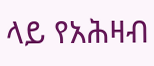ላይ የአሕዛብ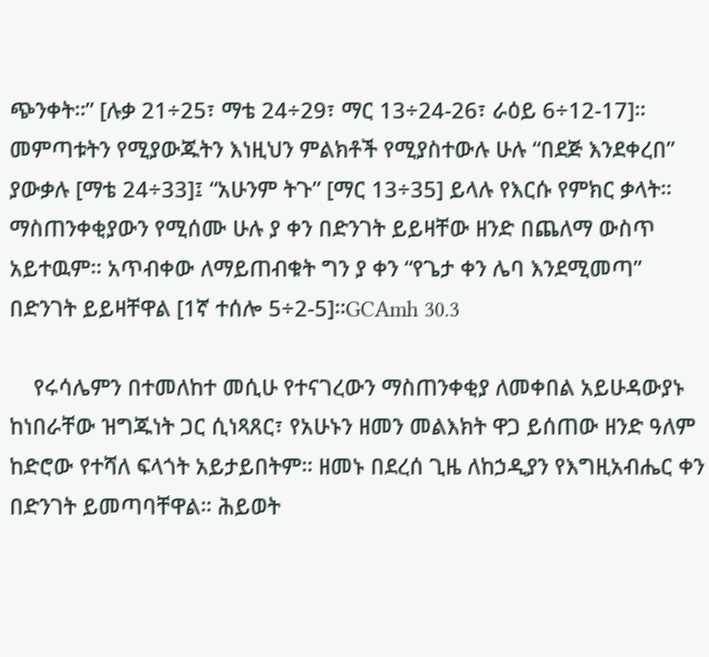ጭንቀት።” [ሉቃ 21÷25፣ ማቴ 24÷29፣ ማር 13÷24-26፣ ራዕይ 6÷12-17]። መምጣቱትን የሚያውጁትን እነዚህን ምልክቶች የሚያስተውሉ ሁሉ “በደጅ እንደቀረበ” ያውቃሉ [ማቴ 24÷33]፤ “አሁንም ትጉ” [ማር 13÷35] ይላሉ የእርሱ የምክር ቃላት። ማስጠንቀቂያውን የሚሰሙ ሁሉ ያ ቀን በድንገት ይይዛቸው ዘንድ በጨለማ ውስጥ አይተዉም። አጥብቀው ለማይጠብቁት ግን ያ ቀን “የጌታ ቀን ሌባ እንደሚመጣ” በድንገት ይይዛቸዋል [1ኛ ተሰሎ 5÷2-5]።GCAmh 30.3

    የሩሳሌምን በተመለከተ መሲሁ የተናገረውን ማስጠንቀቂያ ለመቀበል አይሁዳውያኑ ከነበራቸው ዝግጁነት ጋር ሲነጻጸር፣ የአሁኑን ዘመን መልእክት ዋጋ ይሰጠው ዘንድ ዓለም ከድሮው የተሻለ ፍላጎት አይታይበትም። ዘመኑ በደረሰ ጊዜ ለከኃዲያን የእግዚአብሔር ቀን በድንገት ይመጣባቸዋል። ሕይወት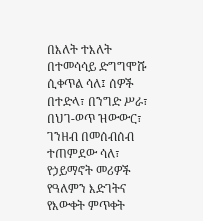በእለት ተእለት በተመሳሳይ ድግግሞሹ ሲቀጥል ሳለ፤ ሰዎች በተድላ፣ በንግድ ሥራ፣ በህገ-ወጥ ዝውውር፣ ገንዘብ በመሰብሰብ ተጠምደው ሳለ፣ የኃይማኖት መሪዎች የዓለምን እድገትና የእውቀት ምጥቀት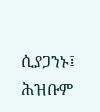ሲያጋንኑ፤ ሕዝቡም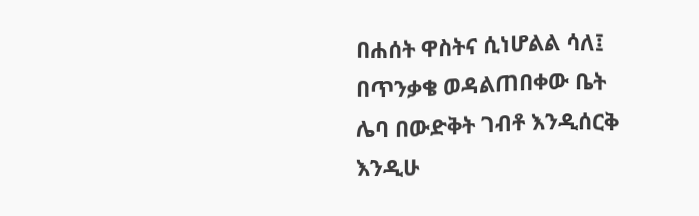በሐሰት ዋስትና ሲነሆልል ሳለ፤ በጥንቃቄ ወዳልጠበቀው ቤት ሌባ በውድቅት ገብቶ እንዲሰርቅ እንዲሁ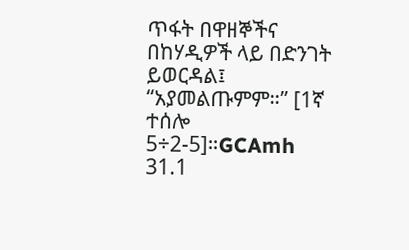ጥፋት በዋዘኞችና በከሃዲዎች ላይ በድንገት ይወርዳል፤ “አያመልጡምም።” [1ኛ ተሰሎ 5÷2-5]።GCAmh 31.1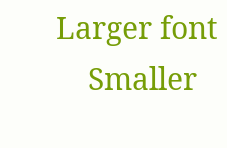Larger font
    Smaller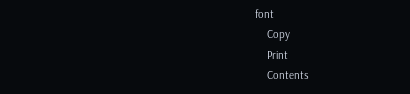font
    Copy
    Print
    Contents